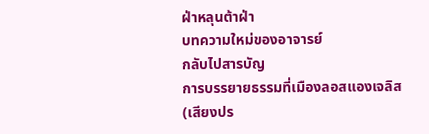ฝ่าหลุนต้าฝ่า
บทความใหม่ของอาจารย์
กลับไปสารบัญ
การบรรยายธรรมที่เมืองลอสแองเจลิส
(เสียงปร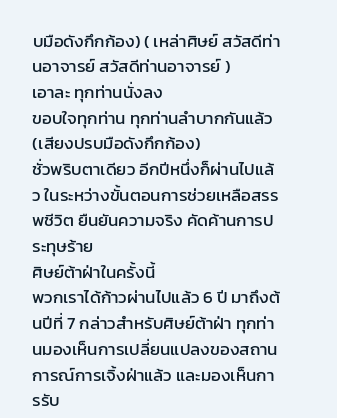บมือดังกึกก้อง) ( เหล่าศิษย์ สวัสดีท่านอาจารย์ สวัสดีท่านอาจารย์ )
เอาละ ทุกท่านนั่งลง
ขอบใจทุกท่าน ทุกท่านลำบากกันแล้ว
(เสียงปรบมือดังกึกก้อง)
ชั่วพริบตาเดียว อีกปีหนึ่งก็ผ่านไปแล้ว ในระหว่างขั้นตอนการช่วยเหลือสรรพชีวิต ยืนยันความจริง คัดค้านการประทุษร้าย
ศิษย์ต้าฝ่าในครั้งนี้
พวกเราได้ก้าวผ่านไปแล้ว 6 ปี มาถึงต้นปีที่ 7 กล่าวสำหรับศิษย์ต้าฝ่า ทุกท่านมองเห็นการเปลี่ยนแปลงของสถานการณ์การเจิ้งฝ่าแล้ว และมองเห็นการรับ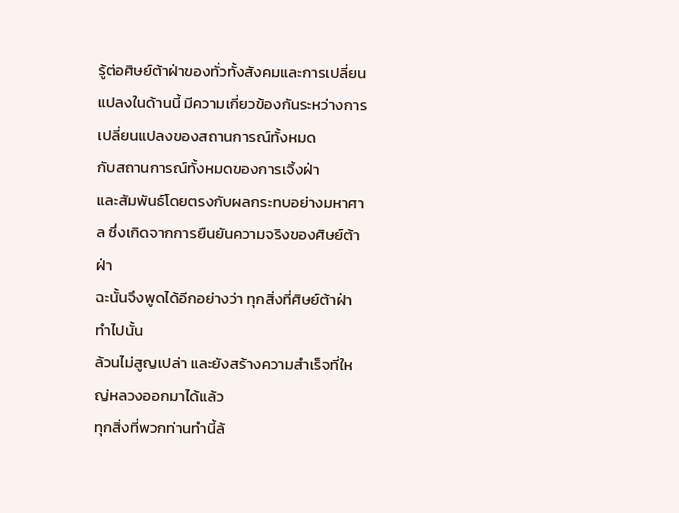รู้ต่อศิษย์ต้าฝ่าของทั่วทั้งสังคมและการเปลี่ยนแปลงในด้านนี้ มีความเกี่ยวข้องกันระหว่างการเปลี่ยนแปลงของสถานการณ์ทั้งหมด
กับสถานการณ์ทั้งหมดของการเจิ้งฝ่า
และสัมพันธ์โดยตรงกับผลกระทบอย่างมหาศาล ซึ่งเกิดจากการยืนยันความจริงของศิษย์ต้าฝ่า
ฉะนั้นจึงพูดได้อีกอย่างว่า ทุกสิ่งที่ศิษย์ต้าฝ่า ทำไปนั้น
ล้วนไม่สูญเปล่า และยังสร้างความสำเร็จที่ใหญ่หลวงออกมาได้แล้ว
ทุกสิ่งที่พวกท่านทำนี้ล้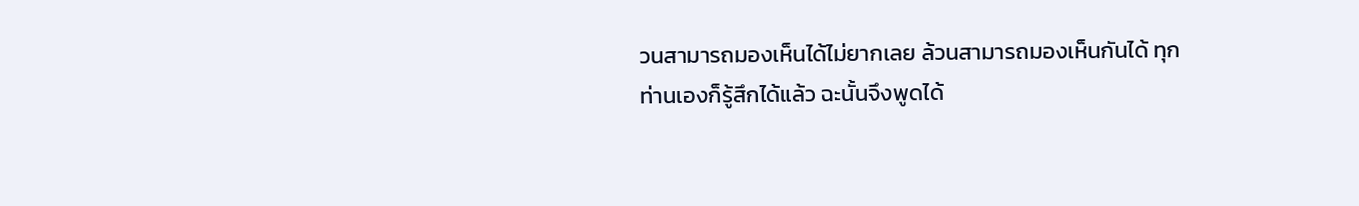วนสามารถมองเห็นได้ไม่ยากเลย ล้วนสามารถมองเห็นกันได้ ทุกท่านเองก็รู้สึกได้แล้ว ฉะนั้นจึงพูดได้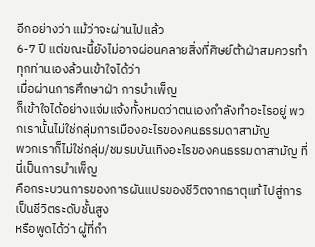อีกอย่างว่า แม้ว่าจะผ่านไปแล้ว
6-7 ปี แต่ขณะนี้ยังไม่อาจผ่อนคลายสิ่งที่ศิษย์ต้าฝ่าสมควรทำ
ทุกท่านเองล้วนเข้าใจได้ว่า
เมื่อผ่านการศึกษาฝ่า การบำเพ็ญ
ก็เข้าใจได้อย่างแจ่มแจ้งทั้งหมดว่าตนเองกำลังทำอะไรอยู่ พวกเรานั้นไม่ใช่กลุ่มการเมืองอะไรของคนธรรมดาสามัญ
พวกเราก็ไม่ใช่กลุ่ม/ชมรมบันเทิงอะไรของคนธรรมดาสามัญ ที่นี่เป็นการบำเพ็ญ
คือกระบวนการของการผันแปรของชีวิตจากธาตุแท้ ไปสู่การเป็นชีวิตระดับชั้นสูง
หรือพูดได้ว่า ผู้ที่กำ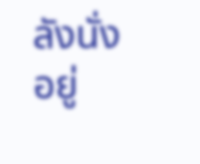ลังนั่งอยู่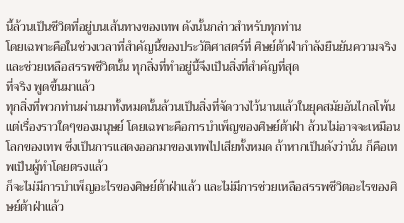นี้ล้วนเป็นชีวิตที่อยู่บนเส้นทางของเทพ ดังนั้นกล่าวสำหรับทุกท่าน
โดยเฉพาะคือในช่วงเวลาที่สำคัญนี้ของประวัติศาสตร์ที่ ศิษย์ต้าฝ่ากำลังยืนยันความจริง
และช่วยเหลือสรรพชีวิตนั้น ทุกสิ่งที่ทำอยู่นี้จึงเป็นสิ่งที่สำคัญที่สุด
ที่จริง พูดขึ้นมาแล้ว
ทุกสิ่งที่พวกท่านผ่านมาทั้งหมดนั้นล้วนเป็นสิ่งที่จัดวางไว้นานแล้วในยุคสมัยอันไกลโพ้น
แต่เรื่องราวใดๆของมนุษย์ โดยเฉพาะคือการบำเพ็ญของศิษย์ต้าฝ่า ล้วนไม่อาจจะเหมือนโลกของเทพ ซึ่งเป็นการแสดงออกมาของเทพไปเสียทั้งหมด ถ้าหากเป็นดังว่านั่น ก็คือเทพเป็นผู้ทำโดยตรงแล้ว
ก็จะไม่มีการบำเพ็ญอะไรของศิษย์ต้าฝ่าแล้ว และไม่มีการช่วยเหลือสรรพชีวิตอะไรของศิษย์ต้าฝ่าแล้ว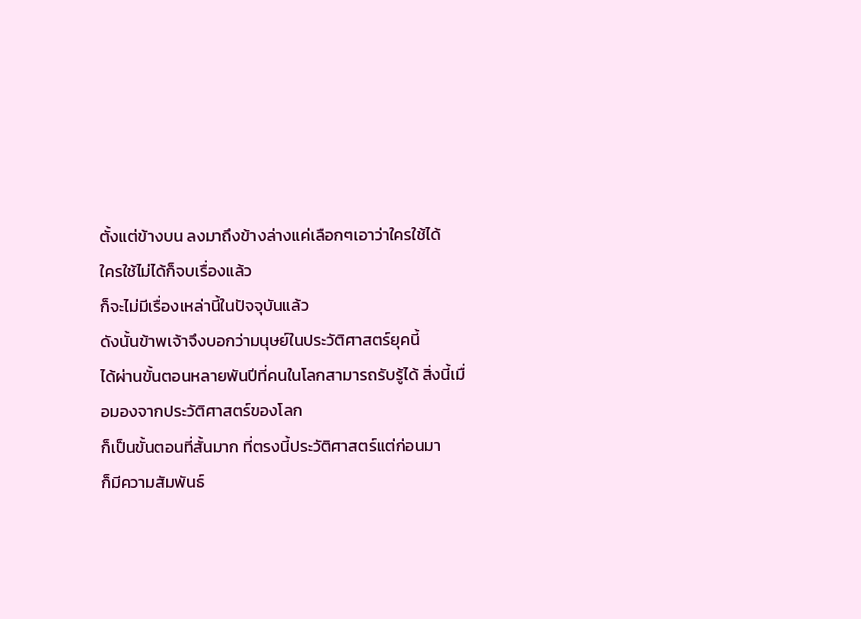ตั้งแต่ข้างบน ลงมาถึงข้างล่างแค่เลือกๆเอาว่าใครใช้ได้
ใครใช้ไม่ได้ก็จบเรื่องแล้ว
ก็จะไม่มีเรื่องเหล่านี้ในปัจจุบันแล้ว
ดังนั้นข้าพเจ้าจึงบอกว่ามนุษย์ในประวัติศาสตร์ยุคนี้
ได้ผ่านขั้นตอนหลายพันปีที่คนในโลกสามารถรับรู้ได้ สิ่งนี้เมื่อมองจากประวัติศาสตร์ของโลก
ก็เป็นขั้นตอนที่สั้นมาก ที่ตรงนี้ประวัติศาสตร์แต่ก่อนมา
ก็มีความสัมพันธ์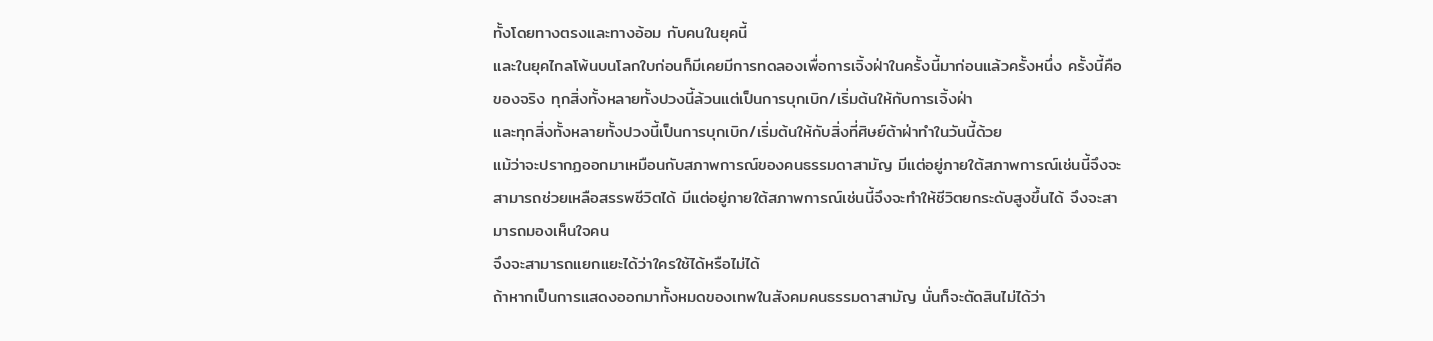ทั้งโดยทางตรงและทางอ้อม กับคนในยุคนี้
และในยุคไกลโพ้นบนโลกใบก่อนก็มีเคยมีการทดลองเพื่อการเจิ้งฝ่าในครั้งนี้มาก่อนแล้วครั้งหนึ่ง ครั้งนี้คือของจริง ทุกสิ่งทั้งหลายทั้งปวงนี้ล้วนแต่เป็นการบุกเบิก/เริ่มต้นให้กับการเจิ้งฝ่า
และทุกสิ่งทั้งหลายทั้งปวงนี้เป็นการบุกเบิก/เริ่มต้นให้กับสิ่งที่ศิษย์ต้าฝ่าทำในวันนี้ด้วย
แม้ว่าจะปรากฏออกมาเหมือนกับสภาพการณ์ของคนธรรมดาสามัญ มีแต่อยู่ภายใต้สภาพการณ์เช่นนี้จึงจะสามารถช่วยเหลือสรรพชีวิตได้ มีแต่อยู่ภายใต้สภาพการณ์เช่นนี้จึงจะทำให้ชีวิตยกระดับสูงขึ้นได้ จึงจะสามารถมองเห็นใจคน
จึงจะสามารถแยกแยะได้ว่าใครใช้ได้หรือไม่ได้
ถ้าหากเป็นการแสดงออกมาทั้งหมดของเทพในสังคมคนธรรมดาสามัญ นั่นก็จะตัดสินไม่ได้ว่า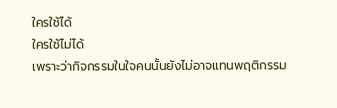ใครใช้ได้
ใครใช้ไม่ได้
เพราะว่ากิจกรรมในใจคนนั้นยังไม่อาจแทนพฤติกรรม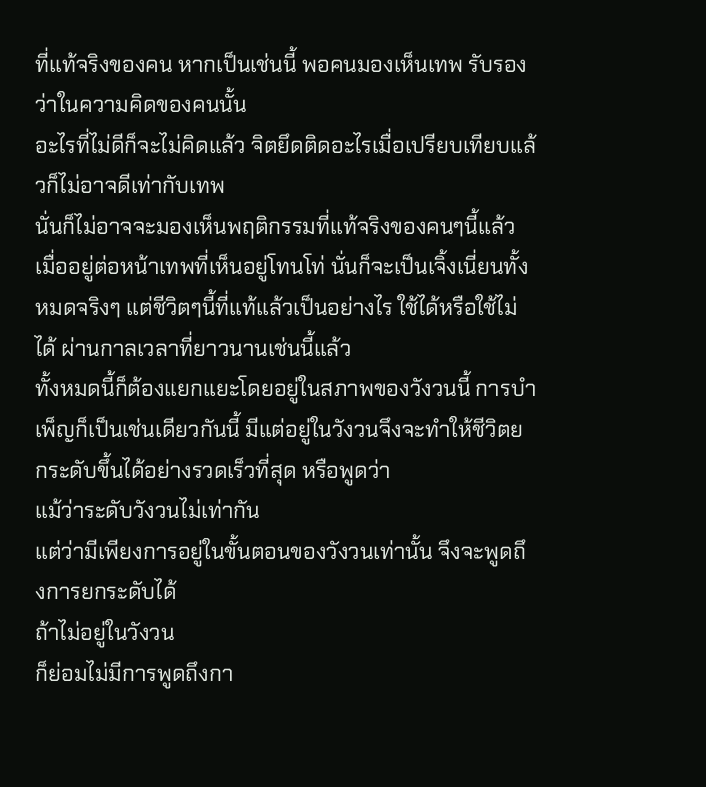ที่แท้จริงของคน หากเป็นเช่นนี้ พอคนมองเห็นเทพ รับรองว่าในความคิดของคนนั้น
อะไรที่ไม่ดีก็จะไม่คิดแล้ว จิตยึดติดอะไรเมื่อเปรียบเทียบแล้วก็ไม่อาจดีเท่ากับเทพ
นั่นก็ไม่อาจจะมองเห็นพฤติกรรมที่แท้จริงของคนๆนี้แล้ว เมื่ออยู่ต่อหน้าเทพที่เห็นอยู่โทนโท่ นั่นก็จะเป็นเจิ้งเนี่ยนทั้งหมดจริงๆ แต่ชีวิตๆนี้ที่แท้แล้วเป็นอย่างไร ใช้ได้หรือใช้ไม่ได้ ผ่านกาลเวลาที่ยาวนานเช่นนี้แล้ว
ทั้งหมดนี้ก็ต้องแยกแยะโดยอยู่ในสภาพของวังวนนี้ การบำเพ็ญก็เป็นเช่นเดียวกันนี้ มีแต่อยู่ในวังวนจึงจะทำให้ชีวิตยกระดับขึ้นได้อย่างรวดเร็วที่สุด หรือพูดว่า
แม้ว่าระดับวังวนไม่เท่ากัน
แต่ว่ามีเพียงการอยู่ในขั้นตอนของวังวนเท่านั้น จึงจะพูดถึงการยกระดับได้
ถ้าไม่อยู่ในวังวน
ก็ย่อมไม่มีการพูดถึงกา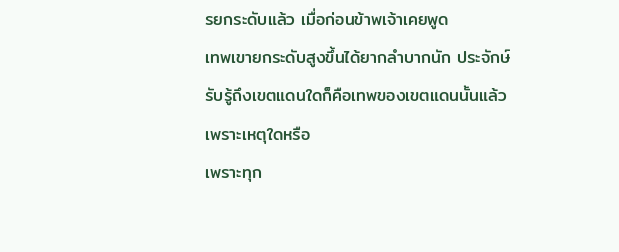รยกระดับแล้ว เมื่อก่อนข้าพเจ้าเคยพูด
เทพเขายกระดับสูงขึ้นได้ยากลำบากนัก ประจักษ์รับรู้ถึงเขตแดนใดก็คือเทพของเขตแดนนั้นแล้ว
เพราะเหตุใดหรือ
เพราะทุก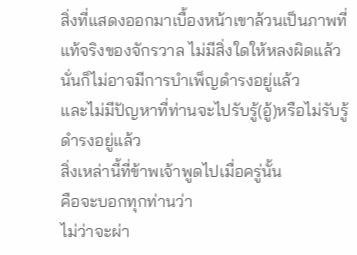สิ่งที่แสดงออกมาเบื้องหน้าเขาล้วนเป็นภาพที่แท้จริงของจักรวาล ไม่มีสิ่งใดให้หลงผิดแล้ว นั่นก็ไม่อาจมีการบำเพ็ญดำรงอยู่แล้ว
และไม่มีปัญหาที่ท่านจะไปรับรู้(อู้)หรือไม่รับรู้ ดำรงอยู่แล้ว
สิ่งเหล่านี้ที่ข้าพเจ้าพูดไปเมื่อครู่นั้น
คือจะบอกทุกท่านว่า
ไม่ว่าจะผ่า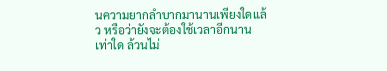นความยากลำบากมานานเพียงใดแล้ว หรือว่ายังจะต้องใช้เวลาอีกนานเท่าใด ล้วนไม่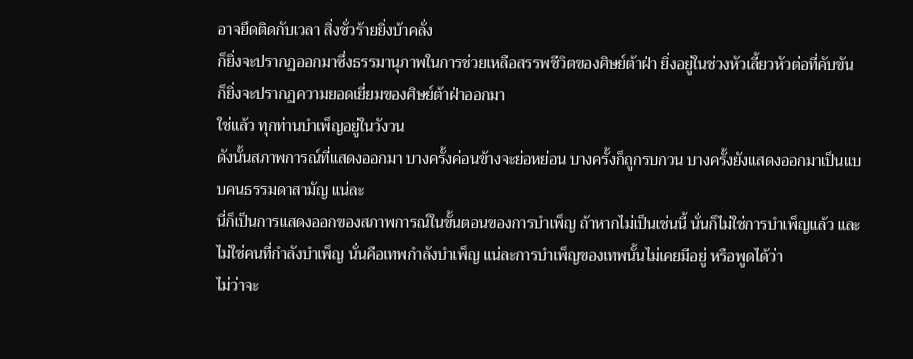อาจยึดติดกับเวลา สิ่งชั่วร้ายยิ่งบ้าคลั่ง
ก็ยิ่งจะปรากฏออกมาซึ่งธรรมานุภาพในการช่วยเหลือสรรพชีวิตของศิษย์ต้าฝ่า ยิ่งอยู่ในช่วงหัวเลี้ยวหัวต่อที่คับขัน
ก็ยิ่งจะปรากฏความยอดเยี่ยมของศิษย์ต้าฝ่าออกมา
ใช่แล้ว ทุกท่านบำเพ็ญอยู่ในวังวน
ดังนั้นสภาพการณ์ที่แสดงออกมา บางครั้งค่อนข้างจะย่อหย่อน บางครั้งก็ถูกรบกวน บางครั้งยังแสดงออกมาเป็นแบบคนธรรมดาสามัญ แน่ละ
นี่ก็เป็นการแสดงออกของสภาพการณ์ในขั้นตอนของการบำเพ็ญ ถ้าหากไม่เป็นเช่นนี้ นั่นก็ไม่ใช่การบำเพ็ญแล้ว และไม่ใช่คนที่กำลังบำเพ็ญ นั่นคือเทพกำลังบำเพ็ญ แน่ละการบำเพ็ญของเทพนั้นไม่เคยมีอยู่ หรือพูดได้ว่า
ไม่ว่าจะ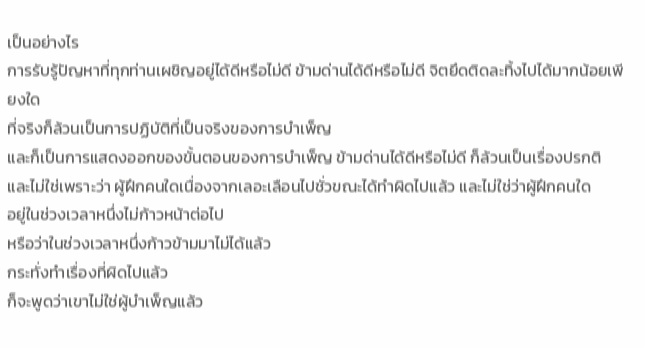เป็นอย่างไร
การรับรู้ปัญหาที่ทุกท่านเผชิญอยู่ได้ดีหรือไม่ดี ข้ามด่านได้ดีหรือไม่ดี จิตยึดติดละทิ้งไปได้มากน้อยเพียงใด
ที่จริงก็ล้วนเป็นการปฏิบัติที่เป็นจริงของการบำเพ็ญ
และก็เป็นการแสดงออกของขั้นตอนของการบำเพ็ญ ข้ามด่านได้ดีหรือไม่ดี ก็ล้วนเป็นเรื่องปรกติ และไม่ใช่เพราะว่า ผู้ฝึกคนใดเนื่องจากเลอะเลือนไปชั่วขณะได้ทำผิดไปแล้ว และไม่ใช่ว่าผู้ฝึกคนใด
อยู่ในช่วงเวลาหนึ่งไม่ก้าวหน้าต่อไป
หรือว่าในช่วงเวลาหนึ่งก้าวข้ามมาไม่ได้แล้ว
กระทั่งทำเรื่องที่ผิดไปแล้ว
ก็จะพูดว่าเขาไม่ใช่ผู้บำเพ็ญแล้ว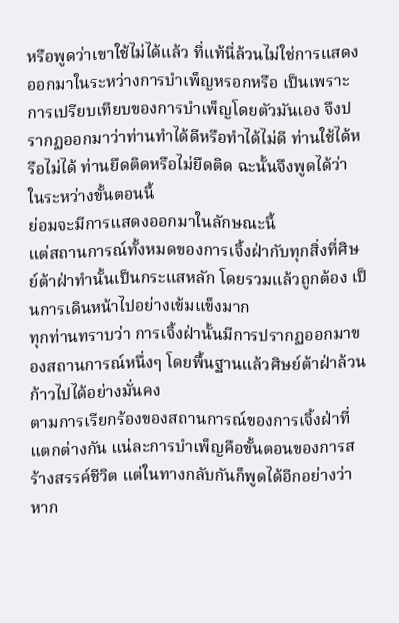หรือพูดว่าเขาใช้ไม่ได้แล้ว ที่แท้นี่ล้วนไม่ใช่การแสดงออกมาในระหว่างการบำเพ็ญหรอกหรือ เป็นเพราะการเปรียบเทียบของการบำเพ็ญโดยตัวมันเอง จึงปรากฏออกมาว่าท่านทำได้ดีหรือทำได้ไม่ดี ท่านใช้ได้หรือไม่ได้ ท่านยึดติดหรือไม่ยึดติด ฉะนั้นจึงพูดได้ว่า ในระหว่างขั้นตอนนี้
ย่อมจะมีการแสดงออกมาในลักษณะนี้
แต่สถานการณ์ทั้งหมดของการเจิ้งฝ่ากับทุกสิ่งที่ศิษย์ต้าฝ่าทำนั้นเป็นกระแสหลัก โดยรวมแล้วถูกต้อง เป็นการเดินหน้าไปอย่างเข้มแข็งมาก
ทุกท่านทราบว่า การเจิ้งฝ่านั้นมีการปรากฏออกมาของสถานการณ์หนึ่งๆ โดยพื้นฐานแล้วศิษย์ต้าฝ่าล้วนก้าวไปได้อย่างมั่นคง
ตามการเรียกร้องของสถานการณ์ของการเจิ้งฝ่าที่แตกต่างกัน แน่ละการบำเพ็ญคือขั้นตอนของการสร้างสรรค์ชีวิต แต่ในทางกลับกันก็พูดได้อีกอย่างว่า หาก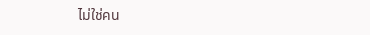ไม่ใช่คน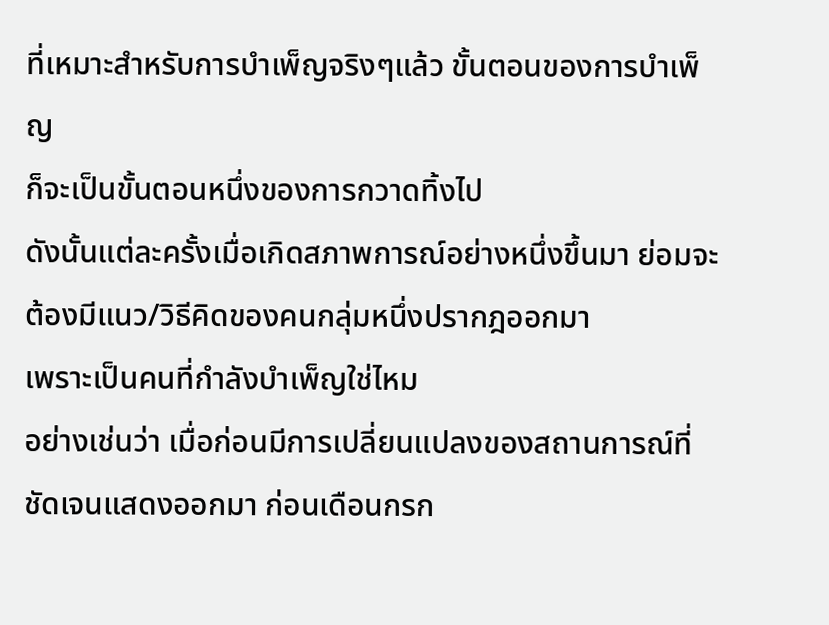ที่เหมาะสำหรับการบำเพ็ญจริงๆแล้ว ขั้นตอนของการบำเพ็ญ
ก็จะเป็นขั้นตอนหนึ่งของการกวาดทิ้งไป
ดังนั้นแต่ละครั้งเมื่อเกิดสภาพการณ์อย่างหนึ่งขึ้นมา ย่อมจะต้องมีแนว/วิธีคิดของคนกลุ่มหนึ่งปรากฎออกมา
เพราะเป็นคนที่กำลังบำเพ็ญใช่ไหม
อย่างเช่นว่า เมื่อก่อนมีการเปลี่ยนแปลงของสถานการณ์ที่ชัดเจนแสดงออกมา ก่อนเดือนกรก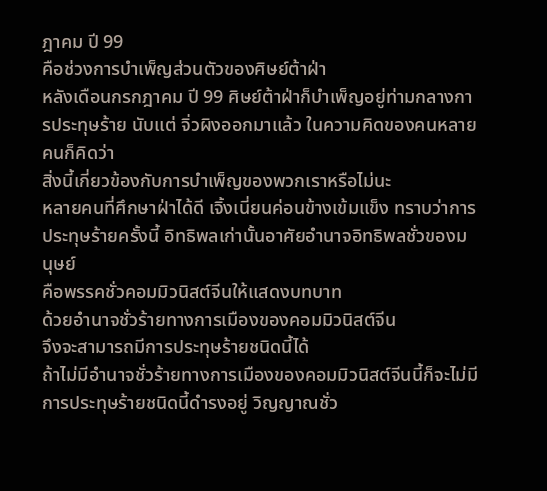ฎาคม ปี 99
คือช่วงการบำเพ็ญส่วนตัวของศิษย์ต้าฝ่า
หลังเดือนกรกฎาคม ปี 99 ศิษย์ต้าฝ่าก็บำเพ็ญอยู่ท่ามกลางการประทุษร้าย นับแต่ จิ่วผิงออกมาแล้ว ในความคิดของคนหลายคนก็คิดว่า
สิ่งนี้เกี่ยวข้องกับการบำเพ็ญของพวกเราหรือไม่นะ
หลายคนที่ศึกษาฝ่าได้ดี เจิ้งเนี่ยนค่อนข้างเข้มแข็ง ทราบว่าการประทุษร้ายครั้งนี้ อิทธิพลเก่านั้นอาศัยอำนาจอิทธิพลชั่วของมนุษย์
คือพรรคชั่วคอมมิวนิสต์จีนให้แสดงบทบาท
ด้วยอำนาจชั่วร้ายทางการเมืองของคอมมิวนิสต์จีน
จึงจะสามารถมีการประทุษร้ายชนิดนี้ได้
ถ้าไม่มีอำนาจชั่วร้ายทางการเมืองของคอมมิวนิสต์จีนนี้ก็จะไม่มีการประทุษร้ายชนิดนี้ดำรงอยู่ วิญญาณชั่ว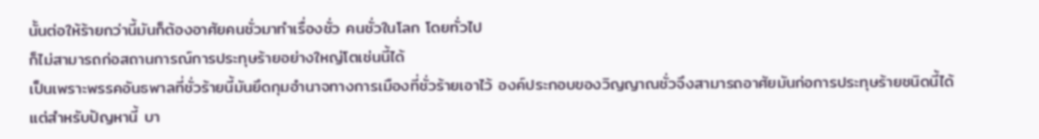นั้นต่อให้ร้ายกว่านี้มันก็ต้องอาศัยคนชั่วมาทำเรื่องชั่ว คนชั่วในโลก โดยทั่วไป
ก็ไม่สามารถก่อสถานการณ์การประทุษร้ายอย่างใหญ่โตเช่นนี้ได้
เป็นเพราะพรรคอันธพาลที่ชั่วร้ายนี้มันยึดกุมอำนาจทางการเมืองที่ชั่วร้ายเอาไว้ องค์ประกอบของวิญญาณชั่วจึงสามารถอาศัยมันก่อการประทุษร้ายชนิดนี้ได้
แต่สำหรับปัญหานี้ บา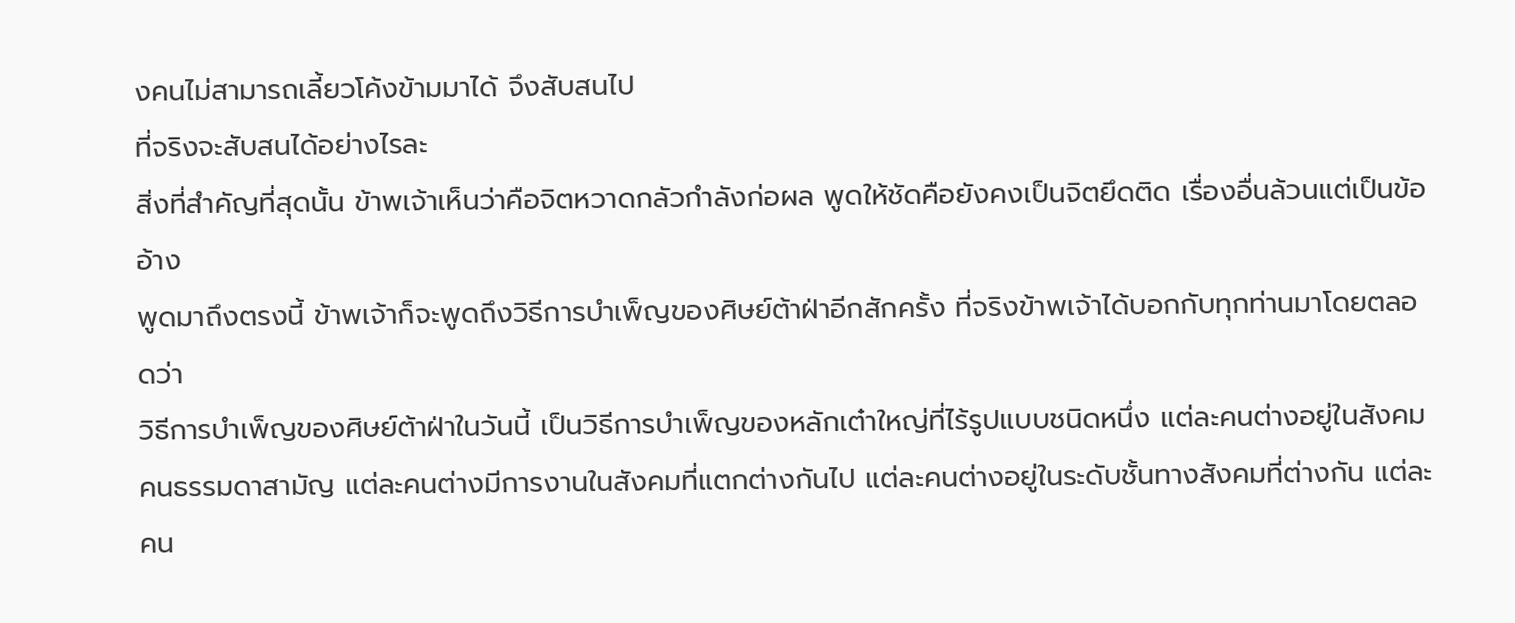งคนไม่สามารถเลี้ยวโค้งข้ามมาได้ จึงสับสนไป
ที่จริงจะสับสนได้อย่างไรละ
สิ่งที่สำคัญที่สุดนั้น ข้าพเจ้าเห็นว่าคือจิตหวาดกลัวกำลังก่อผล พูดให้ชัดคือยังคงเป็นจิตยึดติด เรื่องอื่นล้วนแต่เป็นข้ออ้าง
พูดมาถึงตรงนี้ ข้าพเจ้าก็จะพูดถึงวิธีการบำเพ็ญของศิษย์ต้าฝ่าอีกสักครั้ง ที่จริงข้าพเจ้าได้บอกกับทุกท่านมาโดยตลอดว่า
วิธีการบำเพ็ญของศิษย์ต้าฝ่าในวันนี้ เป็นวิธีการบำเพ็ญของหลักเต๋าใหญ่ที่ไร้รูปแบบชนิดหนึ่ง แต่ละคนต่างอยู่ในสังคมคนธรรมดาสามัญ แต่ละคนต่างมีการงานในสังคมที่แตกต่างกันไป แต่ละคนต่างอยู่ในระดับชั้นทางสังคมที่ต่างกัน แต่ละคน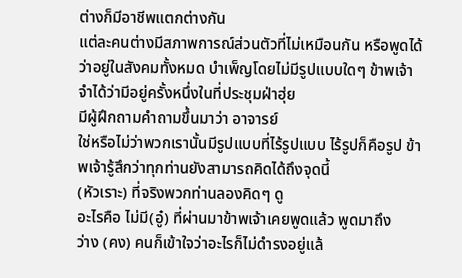ต่างก็มีอาชีพแตกต่างกัน
แต่ละคนต่างมีสภาพการณ์ส่วนตัวที่ไม่เหมือนกัน หรือพูดได้ว่าอยู่ในสังคมทั้งหมด บำเพ็ญโดยไม่มีรูปแบบใดๆ ข้าพเจ้าจำได้ว่ามีอยู่ครั้งหนึ่งในที่ประชุมฝ่าฮุ่ย
มีผู้ฝึกถามคำถามขึ้นมาว่า อาจารย์
ใช่หรือไม่ว่าพวกเรานั้นมีรูปแบบที่ไร้รูปแบบ ไร้รูปก็คือรูป ข้าพเจ้ารู้สึกว่าทุกท่านยังสามารถคิดได้ถึงจุดนี้
(หัวเราะ) ที่จริงพวกท่านลองคิดๆ ดู
อะไรคือ ไม่มี(อู๋) ที่ผ่านมาข้าพเจ้าเคยพูดแล้ว พูดมาถึง
ว่าง (คง) คนก็เข้าใจว่าอะไรก็ไม่ดำรงอยู่แล้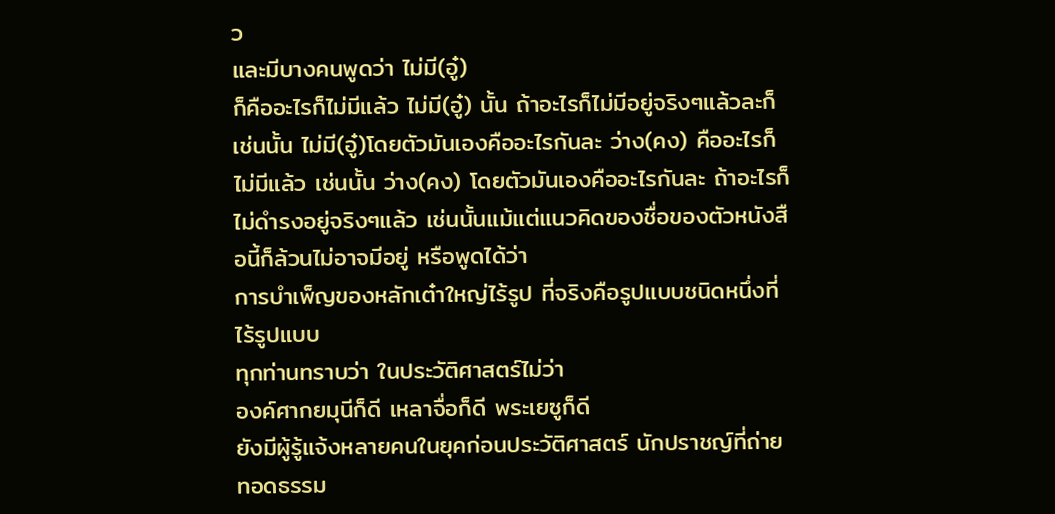ว
และมีบางคนพูดว่า ไม่มี(อู๋)
ก็คืออะไรก็ไม่มีแล้ว ไม่มี(อู๋) นั้น ถ้าอะไรก็ไม่มีอยู่จริงๆแล้วละก็
เช่นนั้น ไม่มี(อู๋)โดยตัวมันเองคืออะไรกันละ ว่าง(คง) คืออะไรก็ไม่มีแล้ว เช่นนั้น ว่าง(คง) โดยตัวมันเองคืออะไรกันละ ถ้าอะไรก็ไม่ดำรงอยู่จริงๆแล้ว เช่นนั้นแม้แต่แนวคิดของชื่อของตัวหนังสือนี้ก็ล้วนไม่อาจมีอยู่ หรือพูดได้ว่า
การบำเพ็ญของหลักเต๋าใหญ่ไร้รูป ที่จริงคือรูปแบบชนิดหนึ่งที่ไร้รูปแบบ
ทุกท่านทราบว่า ในประวัติศาสตร์ไม่ว่า
องค์ศากยมุนีก็ดี เหลาจื่อก็ดี พระเยซูก็ดี
ยังมีผู้รู้แจ้งหลายคนในยุคก่อนประวัติศาสตร์ นักปราชญ์ที่ถ่ายทอดธรรม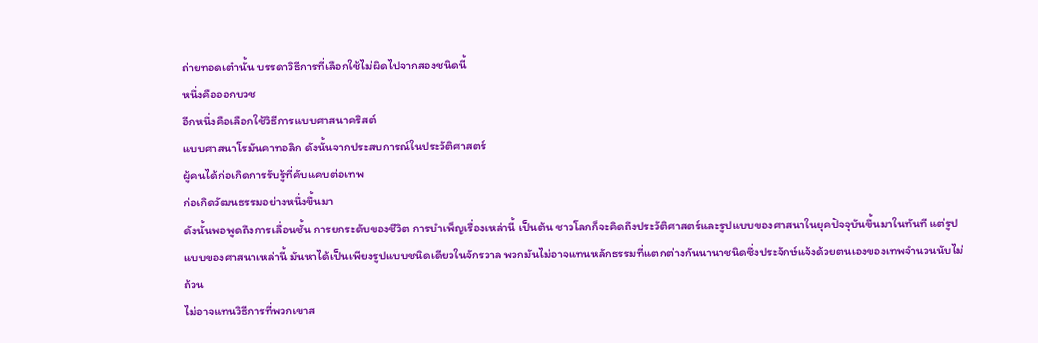ถ่ายทอดเต๋านั้น บรรดาวิธีการที่เลือกใช้ไม่ผิดไปจากสองชนิดนี้
หนึ่งคือออกบวช
อีกหนึ่งคือเลือกใช้วิธีการแบบศาสนาคริสต์
แบบศาสนาโรมันคาทอลิก ดังนั้นจากประสบการณ์ในประวัติศาสตร์
ผู้คนได้ก่อเกิดการรับรู้ที่คับแคบต่อเทพ
ก่อเกิดวัฒนธรรมอย่างหนึ่งขึ้นมา
ดังนั้นพอพูดถึงการเลื่อนชั้น การยกระดับของชีวิต การบำเพ็ญเรื่องเหล่านี้ เป็นต้น ชาวโลกก็จะคิดถึงประวัติศาสตร์และรูปแบบของศาสนาในยุคปัจจุบันขึ้นมาในทันที แต่รูปแบบของศาสนาเหล่านี้ มันหาได้เป็นเพียงรูปแบบชนิดเดียวในจักรวาล พวกมันไม่อาจแทนหลักธรรมที่แตกต่างกันนานาชนิดซึ่งประจักษ์แจ้งด้วยตนเองของเทพจำนวนนับไม่ถ้วน
ไม่อาจแทนวิธีการที่พวกเขาส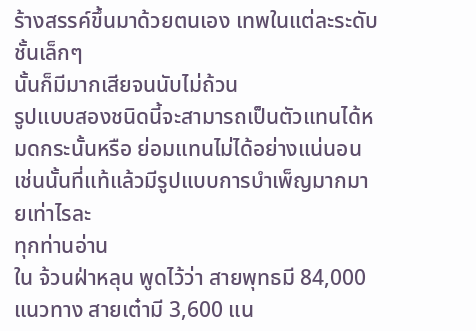ร้างสรรค์ขึ้นมาด้วยตนเอง เทพในแต่ละระดับชั้นเล็กๆ
นั้นก็มีมากเสียจนนับไม่ถ้วน
รูปแบบสองชนิดนี้จะสามารถเป็นตัวแทนได้หมดกระนั้นหรือ ย่อมแทนไม่ได้อย่างแน่นอน
เช่นนั้นที่แท้แล้วมีรูปแบบการบำเพ็ญมากมายเท่าไรละ
ทุกท่านอ่าน
ใน จ้วนฝ่าหลุน พูดไว้ว่า สายพุทธมี 84,000 แนวทาง สายเต๋ามี 3,600 แน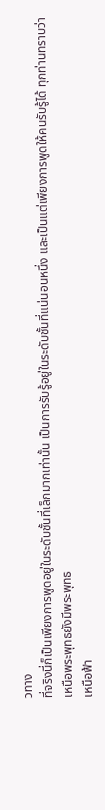วทาง
ที่จริงนี่ก็เป็นเพียงการพูดอยู่ในระดับชั้นที่เล็กมากเท่านั้น เป็นการรับรู้อยู่ในระดับชั้นที่แน่นอนหนึ่ง และเป็นแต่เพียงการพูดให้คนรับรู้ได้ ทุกท่านทราบว่า เหนือพระพุทธยังมีพระพุทธ
เหนือฟ้า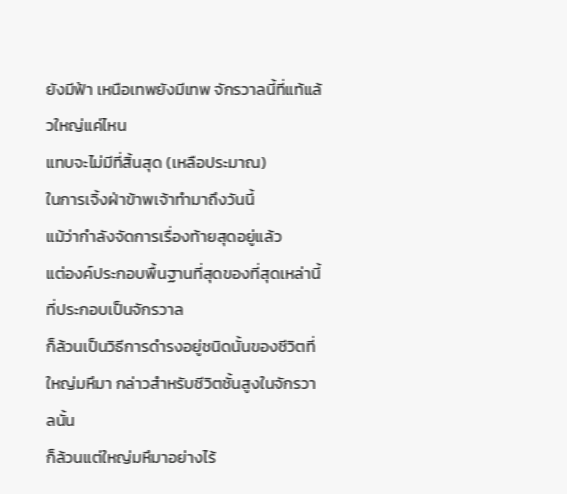ยังมีฟ้า เหนือเทพยังมีเทพ จักรวาลนี้ที่แท้แล้วใหญ่แค่ไหน
แทบจะไม่มีที่สิ้นสุด (เหลือประมาณ)
ในการเจิ้งฝ่าข้าพเจ้าทำมาถึงวันนี้
แม้ว่ากำลังจัดการเรื่องท้ายสุดอยู่แล้ว
แต่องค์ประกอบพื้นฐานที่สุดของที่สุดเหล่านี้ที่ประกอบเป็นจักรวาล
ก็ล้วนเป็นวิธีการดำรงอยู่ชนิดนั้นของชีวิตที่ใหญ่มหึมา กล่าวสำหรับชีวิตชั้นสูงในจักรวาลนั้น
ก็ล้วนแต่ใหญ่มหึมาอย่างไร้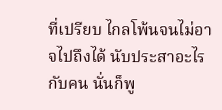ที่เปรียบ ไกลโพ้นจนไม่อาจไปถึงได้ นับประสาอะไรกับคน นั่นก็พู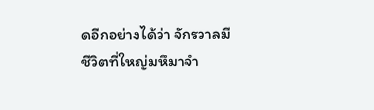ดอีกอย่างได้ว่า จักรวาลมีชีวิตที่ใหญ่มหึมาจำ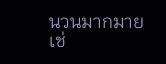นวนมากมายเช่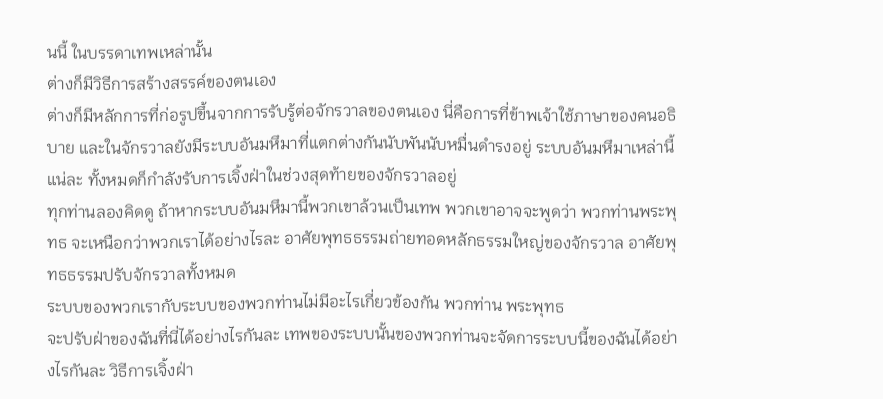นนี้ ในบรรดาเทพเหล่านั้น
ต่างก็มีวิธีการสร้างสรรค์ของตนเอง
ต่างก็มีหลักการที่ก่อรูปขึ้นจากการรับรู้ต่อจักรวาลของตนเอง นี่คือการที่ข้าพเจ้าใช้ภาษาของคนอธิบาย และในจักรวาลยังมีระบบอันมหึมาที่แตกต่างกันนับพันนับหมื่นดำรงอยู่ ระบบอันมหึมาเหล่านี้ แน่ละ ทั้งหมดก็กำลังรับการเจิ้งฝ่าในช่วงสุดท้ายของจักรวาลอยู่
ทุกท่านลองคิดดู ถ้าหากระบบอันมหึมานี้พวกเขาล้วนเป็นเทพ พวกเขาอาจจะพูดว่า พวกท่านพระพุทธ จะเหนือกว่าพวกเราได้อย่างไรละ อาศัยพุทธธรรมถ่ายทอดหลักธรรมใหญ่ของจักรวาล อาศัยพุทธธรรมปรับจักรวาลทั้งหมด
ระบบของพวกเรากับระบบของพวกท่านไม่มีอะไรเกี่ยวข้องกัน พวกท่าน พระพุทธ
จะปรับฝ่าของฉันที่นี่ได้อย่างไรกันละ เทพของระบบนั้นของพวกท่านจะจัดการระบบนี้ของฉันได้อย่างไรกันละ วิธีการเจิ้งฝ่า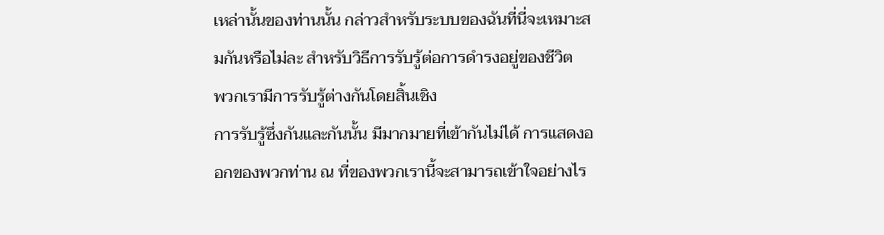เหล่านั้นของท่านนั้น กล่าวสำหรับระบบของฉันที่นี่จะเหมาะสมกันหรือไม่ละ สำหรับวิธีการรับรู้ต่อการดำรงอยู่ของชีวิต
พวกเรามีการรับรู้ต่างกันโดยสิ้นเชิง
การรับรู้ซึ่งกันและกันนั้น มีมากมายที่เข้ากันไม่ได้ การแสดงออกของพวกท่าน ณ ที่ของพวกเรานี้จะสามารถเข้าใจอย่างไร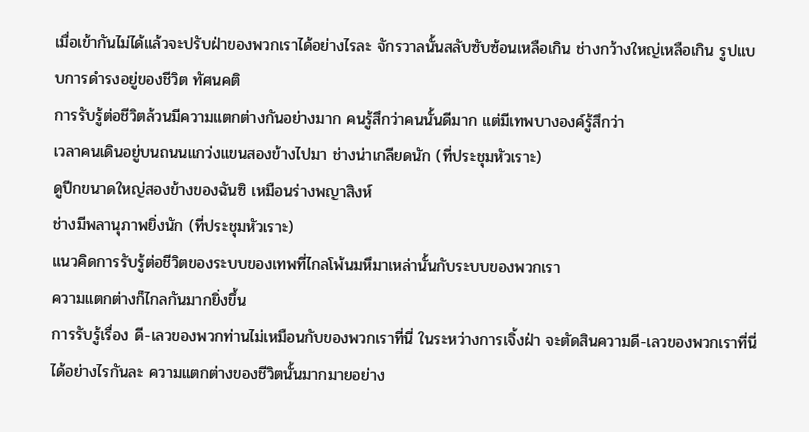เมื่อเข้ากันไม่ได้แล้วจะปรับฝ่าของพวกเราได้อย่างไรละ จักรวาลนั้นสลับซับซ้อนเหลือเกิน ช่างกว้างใหญ่เหลือเกิน รูปแบบการดำรงอยู่ของชีวิต ทัศนคติ
การรับรู้ต่อชีวิตล้วนมีความแตกต่างกันอย่างมาก คนรู้สึกว่าคนนั้นดีมาก แต่มีเทพบางองค์รู้สึกว่า
เวลาคนเดินอยู่บนถนนแกว่งแขนสองข้างไปมา ช่างน่าเกลียดนัก (ที่ประชุมหัวเราะ)
ดูปีกขนาดใหญ่สองข้างของฉันซิ เหมือนร่างพญาสิงห์
ช่างมีพลานุภาพยิ่งนัก (ที่ประชุมหัวเราะ)
แนวคิดการรับรู้ต่อชีวิตของระบบของเทพที่ไกลโพ้นมหึมาเหล่านั้นกับระบบของพวกเรา
ความแตกต่างก็ไกลกันมากยิ่งขึ้น
การรับรู้เรื่อง ดี-เลวของพวกท่านไม่เหมือนกับของพวกเราที่นี่ ในระหว่างการเจิ้งฝ่า จะตัดสินความดี-เลวของพวกเราที่นี่ได้อย่างไรกันละ ความแตกต่างของชีวิตนั้นมากมายอย่าง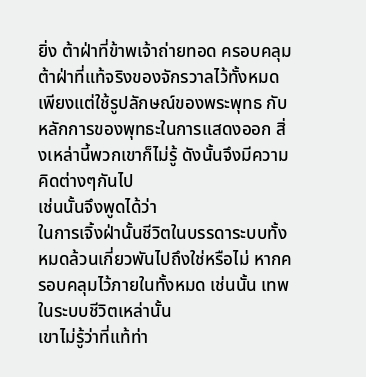ยิ่ง ต้าฝ่าที่ข้าพเจ้าถ่ายทอด ครอบคลุมต้าฝ่าที่แท้จริงของจักรวาลไว้ทั้งหมด เพียงแต่ใช้รูปลักษณ์ของพระพุทธ กับหลักการของพุทธะในการแสดงออก สิ่งเหล่านี้พวกเขาก็ไม่รู้ ดังนั้นจึงมีความคิดต่างๆกันไป
เช่นนั้นจึงพูดได้ว่า
ในการเจิ้งฝ่านั้นชีวิตในบรรดาระบบทั้งหมดล้วนเกี่ยวพันไปถึงใช่หรือไม่ หากครอบคลุมไว้ภายในทั้งหมด เช่นนั้น เทพในระบบชีวิตเหล่านั้น
เขาไม่รู้ว่าที่แท้ท่า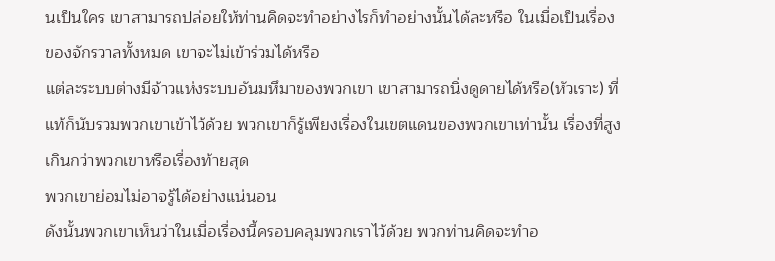นเป็นใคร เขาสามารถปล่อยให้ท่านคิดจะทำอย่างไรก็ทำอย่างนั้นได้ละหรือ ในเมื่อเป็นเรื่องของจักรวาลทั้งหมด เขาจะไม่เข้าร่วมได้หรือ
แต่ละระบบต่างมีจ้าวแห่งระบบอันมหึมาของพวกเขา เขาสามารถนิ่งดูดายได้หรือ(หัวเราะ) ที่แท้ก็นับรวมพวกเขาเข้าไว้ด้วย พวกเขาก็รู้เพียงเรื่องในเขตแดนของพวกเขาเท่านั้น เรื่องที่สูงเกินกว่าพวกเขาหรือเรื่องท้ายสุด
พวกเขาย่อมไม่อาจรู้ได้อย่างแน่นอน
ดังนั้นพวกเขาเห็นว่าในเมื่อเรื่องนี้ครอบคลุมพวกเราไว้ด้วย พวกท่านคิดจะทำอ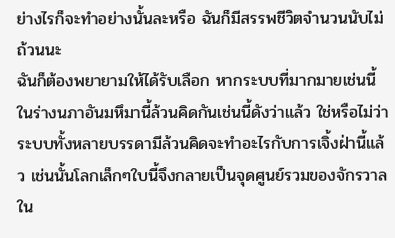ย่างไรก็จะทำอย่างนั้นละหรือ ฉันก็มีสรรพชีวิตจำนวนนับไม่ถ้วนนะ
ฉันก็ต้องพยายามให้ได้รับเลือก หากระบบที่มากมายเช่นนี้ในร่างนภาอันมหึมานี้ล้วนคิดกันเช่นนี้ดังว่าแล้ว ใช่หรือไม่ว่าระบบทั้งหลายบรรดามีล้วนคิดจะทำอะไรกับการเจิ้งฝ่านี้แล้ว เช่นนั้นโลกเล็กๆใบนี้จึงกลายเป็นจุดศูนย์รวมของจักรวาลใน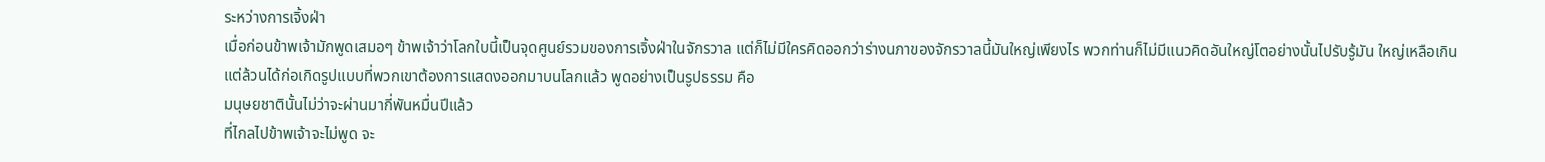ระหว่างการเจิ้งฝ่า
เมื่อก่อนข้าพเจ้ามักพูดเสมอๆ ข้าพเจ้าว่าโลกใบนี้เป็นจุดศูนย์รวมของการเจิ้งฝ่าในจักรวาล แต่ก็ไม่มีใครคิดออกว่าร่างนภาของจักรวาลนี้มันใหญ่เพียงไร พวกท่านก็ไม่มีแนวคิดอันใหญ่โตอย่างนั้นไปรับรู้มัน ใหญ่เหลือเกิน
แต่ล้วนได้ก่อเกิดรูปแบบที่พวกเขาต้องการแสดงออกมาบนโลกแล้ว พูดอย่างเป็นรูปธรรม คือ
มนุษยชาตินั้นไม่ว่าจะผ่านมากี่พันหมื่นปีแล้ว
ที่ไกลไปข้าพเจ้าจะไม่พูด จะ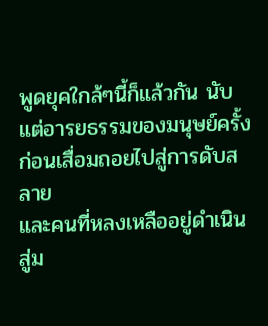พูดยุคใกล้ๆนี้ก็แล้วกัน นับแต่อารยธรรมของมนุษย์ครั้งก่อนเสื่อมถอยไปสู่การดับสลาย
และคนที่หลงเหลืออยู่ดำเนินสู่ม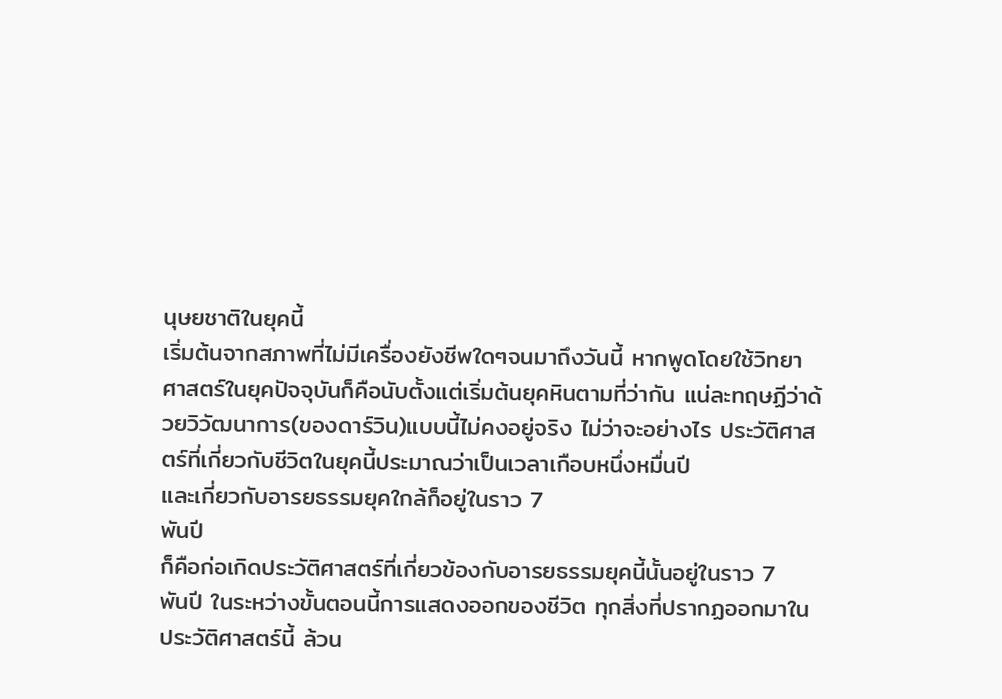นุษยชาติในยุคนี้
เริ่มต้นจากสภาพที่ไม่มีเครื่องยังชีพใดๆจนมาถึงวันนี้ หากพูดโดยใช้วิทยาศาสตร์ในยุคปัจจุบันก็คือนับตั้งแต่เริ่มต้นยุคหินตามที่ว่ากัน แน่ละทฤษฏีว่าด้วยวิวัฒนาการ(ของดาร์วิน)แบบนี้ไม่คงอยู่จริง ไม่ว่าจะอย่างไร ประวัติศาสตร์ที่เกี่ยวกับชีวิตในยุคนี้ประมาณว่าเป็นเวลาเกือบหนึ่งหมื่นปี
และเกี่ยวกับอารยธรรมยุคใกล้ก็อยู่ในราว 7
พันปี
ก็คือก่อเกิดประวัติศาสตร์ที่เกี่ยวข้องกับอารยธรรมยุคนี้นั้นอยู่ในราว 7
พันปี ในระหว่างขั้นตอนนี้การแสดงออกของชีวิต ทุกสิ่งที่ปรากฏออกมาในประวัติศาสตร์นี้ ล้วน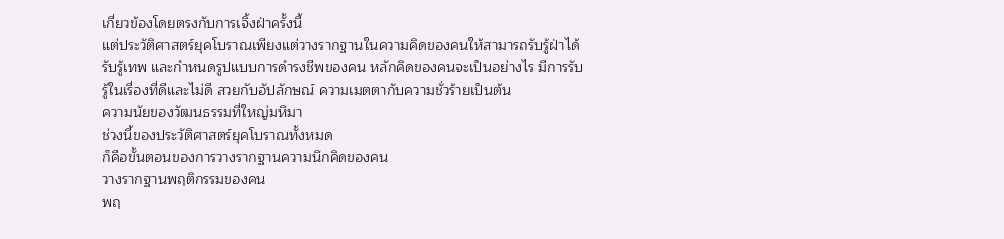เกี่ยวข้องโดยตรงกับการเจิ้งฝ่าครั้งนี้
แต่ประวัติศาสตร์ยุคโบราณเพียงแต่วางรากฐานในความคิดของคนให้สามารถรับรู้ฝ่าได้ รับรู้เทพ และกำหนดรูปแบบการดำรงชีพของคน หลักคิดของคนจะเป็นอย่างไร มีการรับรู้ในเรื่องที่ดีและไม่ดี สวยกับอัปลักษณ์ ความเมตตากับความชั่วร้ายเป็นต้น
ความนัยของวัฒนธรรมที่ใหญ่มหึมา
ช่วงนี้ของประวัติศาสตร์ยุคโบราณทั้งหมด
ก็คือขั้นตอนของการวางรากฐานความนึกคิดของคน
วางรากฐานพฤติกรรมของคน
พฤ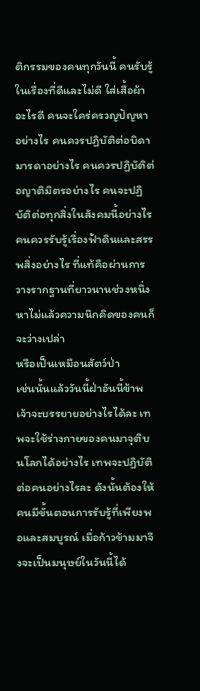ติกรรมของคนทุกวันนี้ คนรับรู้ในเรื่องที่ดีและไม่ดี ใส่เสื้อผ้าอะไรดี คนจะใคร่ครวญปัญหาอย่างไร คนควรปฏิบัติต่อบิดามารดาอย่างไร คนควรปฏิบัติต่อญาติมิตรอย่างไร คนจะปฏิบัติต่อทุกสิ่งในสังคมนี้อย่างไร
คนควรรับรู้เรื่องฟ้าดินและสรรพสิ่งอย่างไร ที่แท้คือผ่านการวางรากฐานที่ยาวนานช่วงหนึ่ง หาไม่แล้วความนึกคิดของคนก็จะว่างเปล่า
หรือเป็นเหมือนสัตว์ป่า
เช่นนั้นแล้ววันนี้ฝ่าอันนี้ข้าพเจ้าจะบรรยายอย่างไรได้ละ เทพจะใช้ร่างกายของคนมาจุติบนโลกได้อย่างไร เทพจะปฏิบัติต่อคนอย่างไรละ ดังนั้นต้องให้คนมีขั้นตอนการรับรู้ที่เพียงพอและสมบูรณ์ เมื่อก้าวข้ามมาจึงจะเป็นมนุษย์ในวันนี้ได้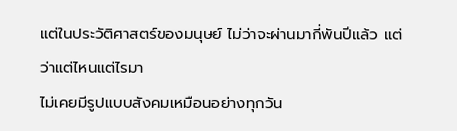แต่ในประวัติศาสตร์ของมนุษย์ ไม่ว่าจะผ่านมากี่พันปีแล้ว แต่ว่าแต่ไหนแต่ไรมา
ไม่เคยมีรูปแบบสังคมเหมือนอย่างทุกวัน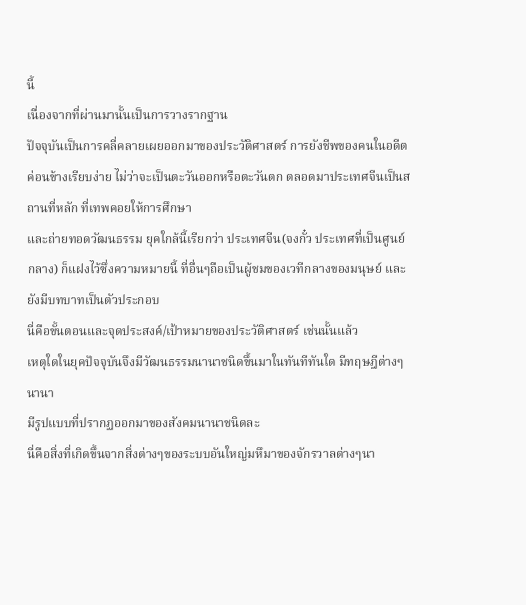นี้
เนื่องจากที่ผ่านมานั้นเป็นการวางรากฐาน
ปัจจุบันเป็นการคลี่คลายเผยออกมาของประวัติศาสตร์ การยังชีพของคนในอดีตค่อนข้างเรียบง่าย ไม่ว่าจะเป็นตะวันออกหรือตะวันตก ตลอดมาประเทศจีนเป็นสถานที่หลัก ที่เทพคอยให้การศึกษา
และถ่ายทอดวัฒนธรรม ยุคใกล้นี้เรียกว่า ประเทศจีน(จงกั๋ว ประเทศที่เป็นศูนย์กลาง) ก็แฝงไว้ซึ่งความหมายนี้ ที่อื่นๆถือเป็นผู้ชมของเวทีกลางของมนุษย์ และยังมีบทบาทเป็นตัวประกอบ
นี่คือขั้นตอนและจุดประสงค์/เป้าหมายของประวัติศาสตร์ เช่นนั้นแล้ว
เหตุใดในยุคปัจจุบันจึงมีวัฒนธรรมนานาชนิดขึ้นมาในทันทีทันใด มีทฤษฎีต่างๆนานา
มีรูปแบบที่ปรากฏออกมาของสังคมนานาชนิดละ
นี่คือสิ่งที่เกิดขึ้นจากสิ่งต่างๆของระบบอันใหญ่มหึมาของจักรวาลต่างๆนา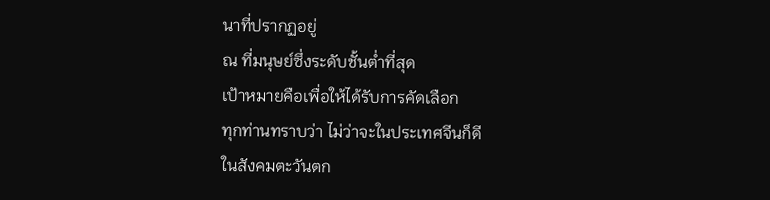นาที่ปรากฏอยู่
ณ ที่มนุษย์ซึ่งระดับชั้นต่ำที่สุด
เป้าหมายคือเพื่อให้ได้รับการคัดเลือก
ทุกท่านทราบว่า ไม่ว่าจะในประเทศจีนก็ดี
ในสังคมตะวันตก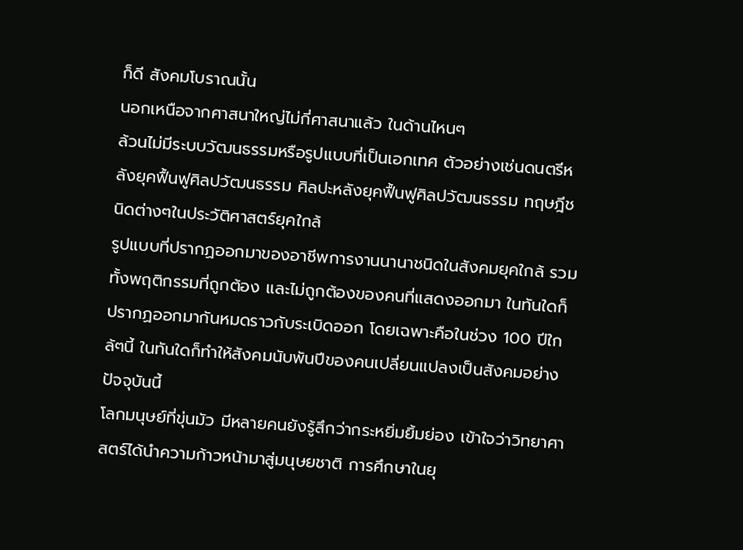ก็ดี สังคมโบราณนั้น
นอกเหนือจากศาสนาใหญ่ไม่กี่ศาสนาแล้ว ในด้านไหนๆ
ล้วนไม่มีระบบวัฒนธรรมหรือรูปแบบที่เป็นเอกเทศ ตัวอย่างเช่นดนตรีหลังยุคฟื้นฟูศิลปวัฒนธรรม ศิลปะหลังยุคฟื้นฟูศิลปวัฒนธรรม ทฤษฎีชนิดต่างๆในประวัติศาสตร์ยุคใกล้
รูปแบบที่ปรากฏออกมาของอาชีพการงานนานาชนิดในสังคมยุคใกล้ รวมทั้งพฤติกรรมที่ถูกต้อง และไม่ถูกต้องของคนที่แสดงออกมา ในทันใดก็ปรากฏออกมากันหมดราวกับระเบิดออก โดยเฉพาะคือในช่วง 100 ปีใกล้ๆนี้ ในทันใดก็ทำให้สังคมนับพันปีของคนเปลี่ยนแปลงเป็นสังคมอย่างปัจจุบันนี้
โลกมนุษย์ที่ขุ่นมัว มีหลายคนยังรู้สึกว่ากระหยิ่มยิ้มย่อง เข้าใจว่าวิทยาศาสตร์ได้นำความก้าวหน้ามาสู่มนุษยชาติ การศึกษาในยุ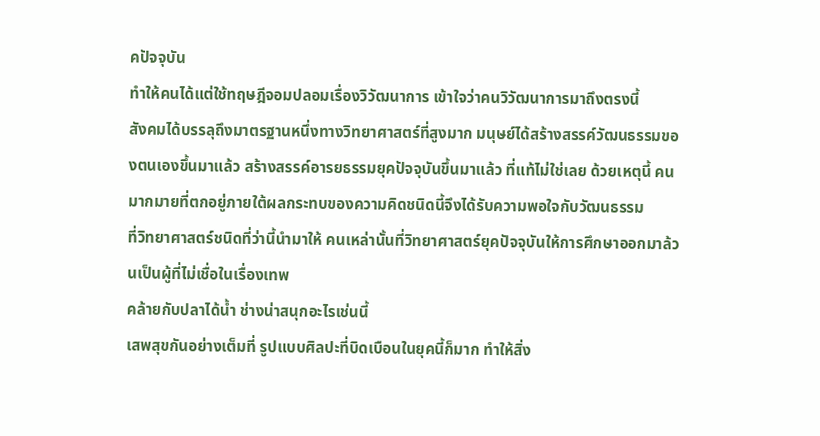คปัจจุบัน
ทำให้คนได้แต่ใช้ทฤษฎีจอมปลอมเรื่องวิวัฒนาการ เข้าใจว่าคนวิวัฒนาการมาถึงตรงนี้
สังคมได้บรรลุถึงมาตรฐานหนึ่งทางวิทยาศาสตร์ที่สูงมาก มนุษย์ได้สร้างสรรค์วัฒนธรรมของตนเองขึ้นมาแล้ว สร้างสรรค์อารยธรรมยุคปัจจุบันขึ้นมาแล้ว ที่แท้ไม่ใช่เลย ด้วยเหตุนี้ คนมากมายที่ตกอยู่ภายใต้ผลกระทบของความคิดชนิดนี้จึงได้รับความพอใจกับวัฒนธรรม
ที่วิทยาศาสตร์ชนิดที่ว่านี้นำมาให้ คนเหล่านั้นที่วิทยาศาสตร์ยุคปัจจุบันให้การศึกษาออกมาล้วนเป็นผู้ที่ไม่เชื่อในเรื่องเทพ
คล้ายกับปลาได้น้ำ ช่างน่าสนุกอะไรเช่นนี้
เสพสุขกันอย่างเต็มที่ รูปแบบศิลปะที่บิดเบือนในยุคนี้ก็มาก ทำให้สิ่ง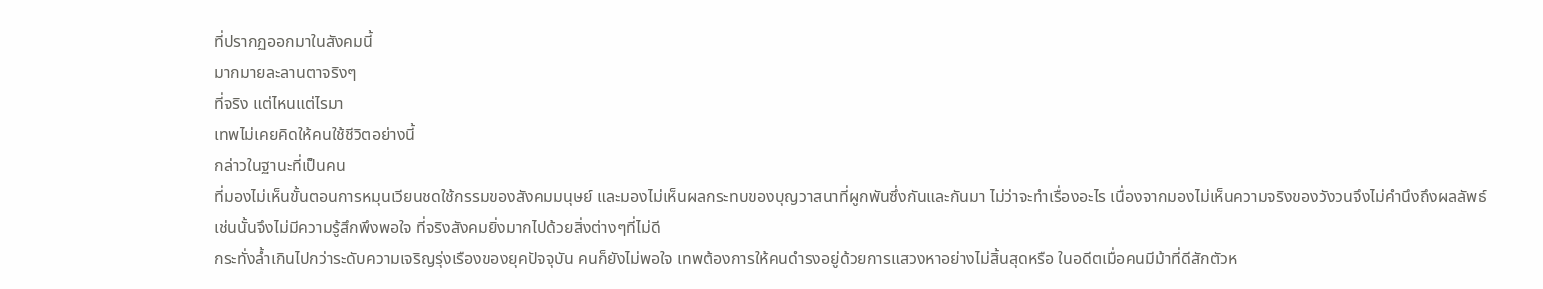ที่ปรากฏออกมาในสังคมนี้
มากมายละลานตาจริงๆ
ที่จริง แต่ไหนแต่ไรมา
เทพไม่เคยคิดให้คนใช้ชีวิตอย่างนี้
กล่าวในฐานะที่เป็นคน
ที่มองไม่เห็นขั้นตอนการหมุนเวียนชดใช้กรรมของสังคมมนุษย์ และมองไม่เห็นผลกระทบของบุญวาสนาที่ผูกพันซึ่งกันและกันมา ไม่ว่าจะทำเรื่องอะไร เนื่องจากมองไม่เห็นความจริงของวังวนจึงไม่คำนึงถึงผลลัพธ์
เช่นนั้นจึงไม่มีความรู้สึกพึงพอใจ ที่จริงสังคมยิ่งมากไปด้วยสิ่งต่างๆที่ไม่ดี
กระทั่งล้ำเกินไปกว่าระดับความเจริญรุ่งเรืองของยุคปัจจุบัน คนก็ยังไม่พอใจ เทพต้องการให้คนดำรงอยู่ด้วยการแสวงหาอย่างไม่สิ้นสุดหรือ ในอดีตเมื่อคนมีม้าที่ดีสักตัวห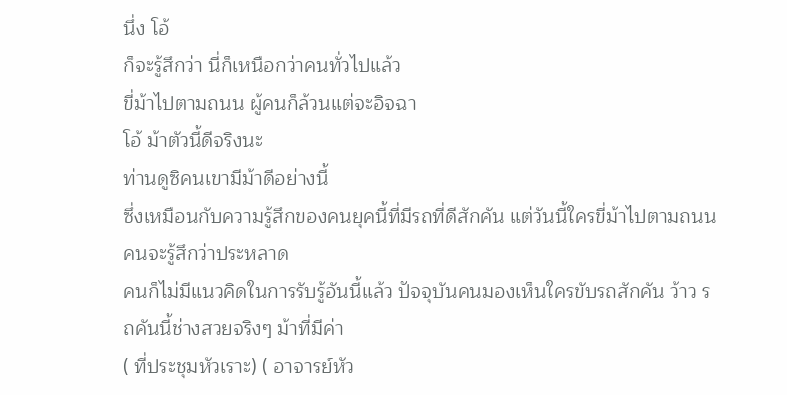นึ่ง โอ้
ก็จะรู้สึกว่า นี่ก็เหนือกว่าคนทั่วไปแล้ว
ขี่ม้าไปตามถนน ผู้คนก็ล้วนแต่จะอิจฉา
โอ้ ม้าตัวนี้ดีจริงนะ
ท่านดูซิคนเขามีม้าดีอย่างนี้
ซึ่งเหมือนกับความรู้สึกของคนยุคนี้ที่มีรถที่ดีสักคัน แต่วันนี้ใครขี่ม้าไปตามถนน
คนจะรู้สึกว่าประหลาด
คนก็ไม่มีแนวคิดในการรับรู้อันนี้แล้ว ปัจจุบันคนมองเห็นใครขับรถสักคัน ว้าว รถคันนี้ช่างสวยจริงๆ ม้าที่มีค่า
( ที่ประชุมหัวเราะ) ( อาจารย์หัว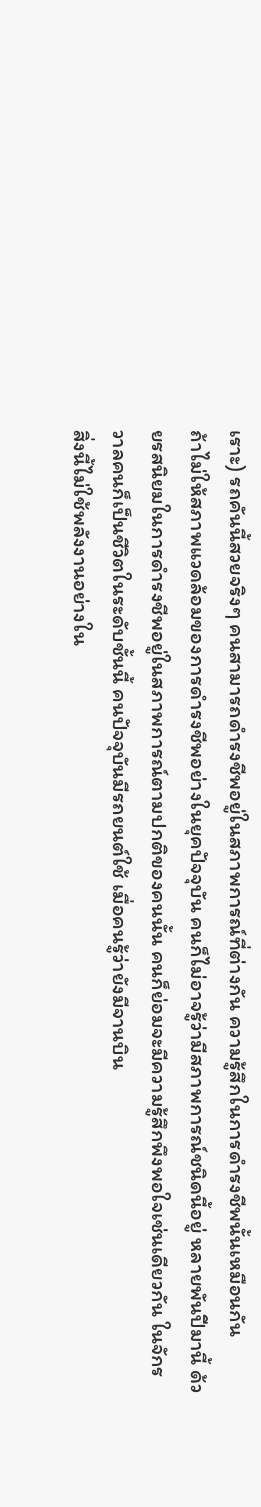เราะ) รถคันนี้สวยจริงๆ คนสามารถดำรงชีพอยู่ในสภาพการณ์ที่ต่างกัน ความรู้สึกในการดำรงชีพนั้นเหมือนกัน
ถ้าไม่ให้สภาพแวดล้อมของการดำรงชีพอย่างในยุคปัจจุบัน คนก็ไม่อาจรู้ว่ามีสภาพการณ์ชนิดนี้อยู่ หลายพันปีมานี้ ด้วยรสนิยมในการดำรงชีพอยู่ในสภาพการณ์ตามปกติของคนนั้น คนก็ย่อมจะมีความรู้สึกพึงพอใจเช่นเดียวกัน ในจักรวาลคนก็เป็นชีวิตในระดับชั้นนี้ คนปัจจุบันมีรถยนต์ใช้ เมื่อคนรู้ว่ายังมีจานบิน
สิ่งนี้ไม่ใช้พลังงานอย่างใน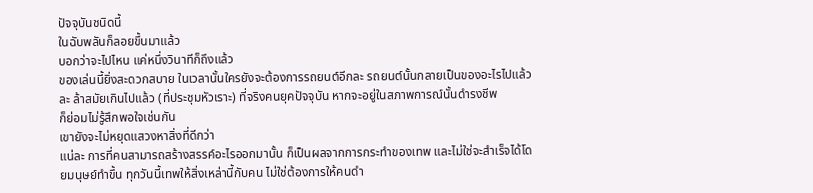ปัจจุบันชนิดนี้
ในฉับพลันก็ลอยขึ้นมาแล้ว
บอกว่าจะไปไหน แค่หนึ่งวินาทีก็ถึงแล้ว
ของเล่นนี้ยิ่งสะดวกสบาย ในเวลานั้นใครยังจะต้องการรถยนต์อีกละ รถยนต์นั้นกลายเป็นของอะไรไปแล้วละ ล้าสมัยเกินไปแล้ว (ที่ประชุมหัวเราะ) ที่จริงคนยุคปัจจุบัน หากจะอยู่ในสภาพการณ์นั้นดำรงชีพ
ก็ย่อมไม่รู้สึกพอใจเช่นกัน
เขายังจะไม่หยุดแสวงหาสิ่งที่ดีกว่า
แน่ละ การที่คนสามารถสร้างสรรค์อะไรออกมานั้น ก็เป็นผลจากการกระทำของเทพ และไม่ใช่จะสำเร็จได้โดยมนุษย์ทำขึ้น ทุกวันนี้เทพให้สิ่งเหล่านี้กับคน ไม่ใช่ต้องการให้คนดำ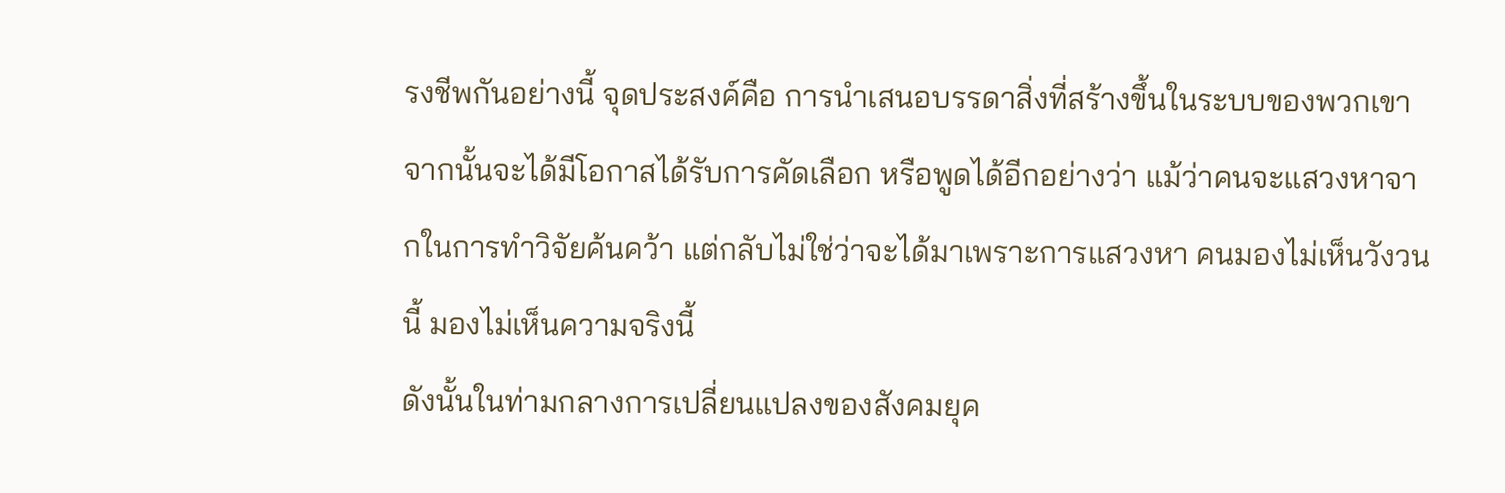รงชีพกันอย่างนี้ จุดประสงค์คือ การนำเสนอบรรดาสิ่งที่สร้างขึ้นในระบบของพวกเขา จากนั้นจะได้มีโอกาสได้รับการคัดเลือก หรือพูดได้อีกอย่างว่า แม้ว่าคนจะแสวงหาจากในการทำวิจัยค้นคว้า แต่กลับไม่ใช่ว่าจะได้มาเพราะการแสวงหา คนมองไม่เห็นวังวนนี้ มองไม่เห็นความจริงนี้
ดังนั้นในท่ามกลางการเปลี่ยนแปลงของสังคมยุค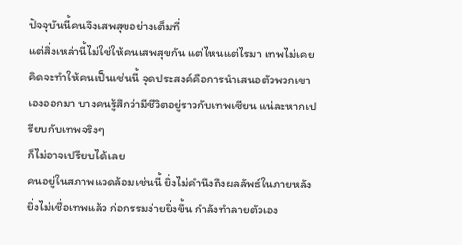ปัจจุบันนี้คนจึงเสพสุขอย่างเต็มที่
แต่สิ่งเหล่านี้ไม่ใช่ให้คนเสพสุขกัน แต่ไหนแต่ไรมา เทพไม่เคยคิดจะทำให้คนเป็นเช่นนี้ จุดประสงค์คือการนำเสนอตัวพวกเขาเองออกมา บางคนรู้สึกว่ามีชีวิตอยู่ราวกับเทพเซียน แน่ละหากเปรียบกับเทพจริงๆ
ก็ไม่อาจเปรียบได้เลย
คนอยู่ในสภาพแวดล้อมเช่นนี้ ยิ่งไม่คำนึงถึงผลลัพธ์ในภายหลัง
ยิ่งไม่เชื่อเทพแล้ว ก่อกรรมง่ายยิ่งขึ้น กำลังทำลายตัวเอง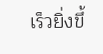เร็วยิ่งขึ้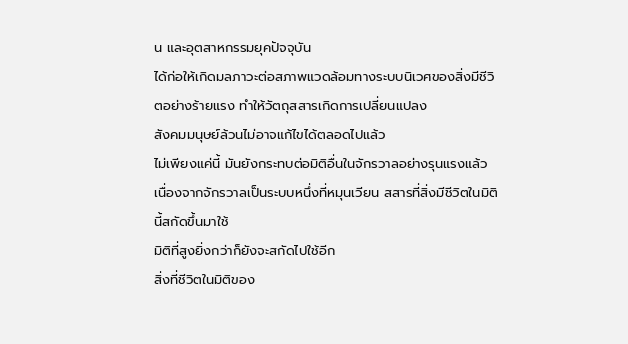น และอุตสาหกรรมยุคปัจจุบัน
ได้ก่อให้เกิดมลภาวะต่อสภาพแวดล้อมทางระบบนิเวศของสิ่งมีชีวิตอย่างร้ายแรง ทำให้วัตถุสสารเกิดการเปลี่ยนแปลง
สังคมมนุษย์ล้วนไม่อาจแก้ไขได้ตลอดไปแล้ว
ไม่เพียงแค่นี้ มันยังกระทบต่อมิติอื่นในจักรวาลอย่างรุนแรงแล้ว
เนื่องจากจักรวาลเป็นระบบหนึ่งที่หมุนเวียน สสารที่สิ่งมีชีวิตในมิตินี้สกัดขึ้นมาใช้
มิติที่สูงยิ่งกว่าก็ยังจะสกัดไปใช้อีก
สิ่งที่ชีวิตในมิติของ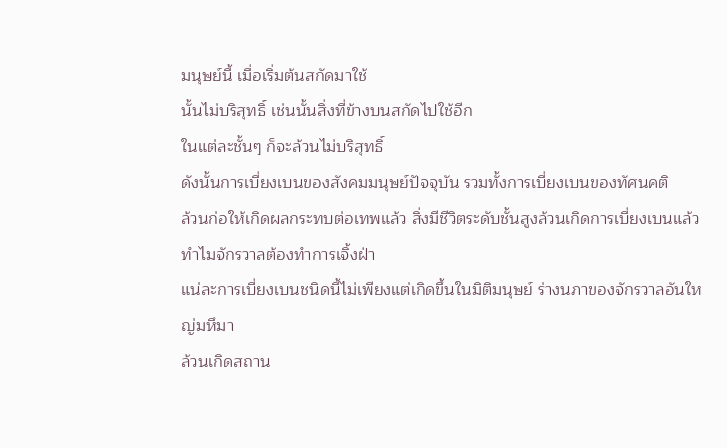มนุษย์นี้ เมื่อเริ่มต้นสกัดมาใช้
นั้นไม่บริสุทธิ์ เช่นนั้นสิ่งที่ข้างบนสกัดไปใช้อีก
ในแต่ละชั้นๆ ก็จะล้วนไม่บริสุทธิ์
ดังนั้นการเบี่ยงเบนของสังคมมนุษย์ปัจจุบัน รวมทั้งการเบี่ยงเบนของทัศนคติ
ล้วนก่อให้เกิดผลกระทบต่อเทพแล้ว สิ่งมีชีวิตระดับชั้นสูงล้วนเกิดการเบี่ยงเบนแล้ว ทำไมจักรวาลต้องทำการเจิ้งฝ่า
แน่ละการเบี่ยงเบนชนิดนี้ไม่เพียงแต่เกิดขึ้นในมิติมนุษย์ ร่างนภาของจักรวาลอันใหญ่มหึมา
ล้วนเกิดสถาน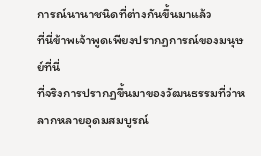การณ์นานาชนิดที่ต่างกันขึ้นมาแล้ว
ที่นี่ข้าพเจ้าพูดเพียงปรากฏการณ์ของมนุษย์ที่นี่
ที่จริงการปรากฏขึ้นมาของวัฒนธรรมที่ว่าหลากหลายอุดมสมบูรณ์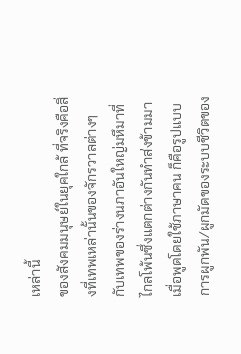เหล่านี้
ของสังคมมนุษย์ในยุคใกล้ ที่จริงคือสิ่งที่เทพเหล่านั้นของจักรวาลต่างๆ
กับเทพของร่างนภาอันใหญ่มหึมาที่ไกลโพ้นซึ่งแตกต่างกันทำส่งข้ามมา เมื่อพูดโดยใช้ภาษาคน ก็คือรูปแบบการผูกพัน/ผูกมัดของระบบชีวิตของ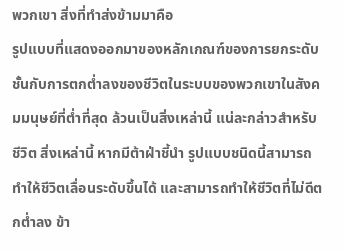พวกเขา สิ่งที่ทำส่งข้ามมาคือ
รูปแบบที่แสดงออกมาของหลักเกณฑ์ของการยกระดับชั้นกับการตกต่ำลงของชีวิตในระบบของพวกเขาในสังคมมนุษย์ที่ต่ำที่สุด ล้วนเป็นสิ่งเหล่านี้ แน่ละกล่าวสำหรับชีวิต สิ่งเหล่านี้ หากมีต้าฝ่าชี้นำ รูปแบบชนิดนี้สามารถทำให้ชีวิตเลื่อนระดับขึ้นได้ และสามารถทำให้ชีวิตที่ไม่ดีตกต่ำลง ข้า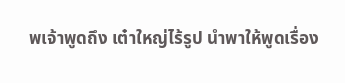พเจ้าพูดถึง เต๋าใหญ่ไร้รูป นำพาให้พูดเรื่อง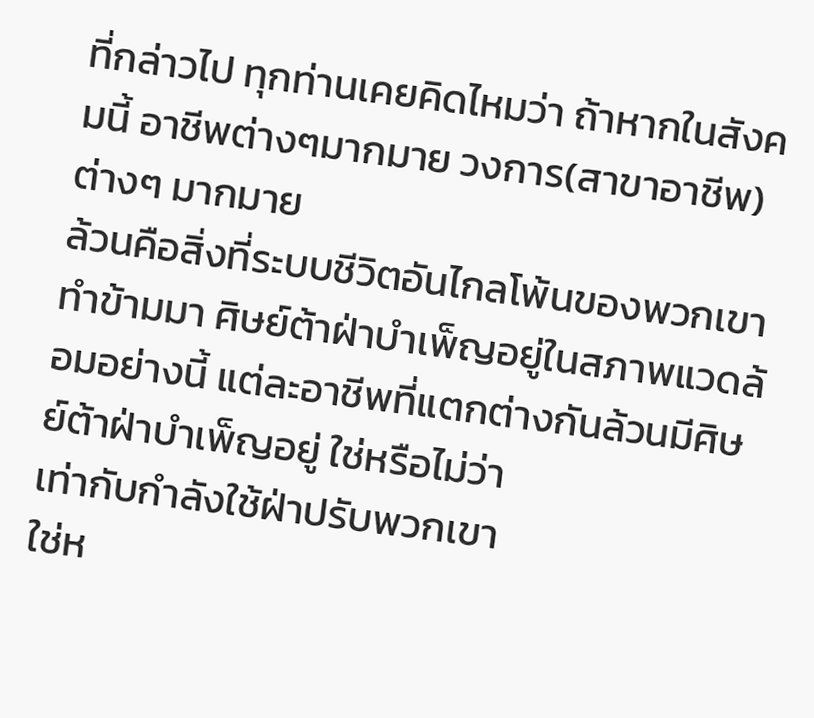ที่กล่าวไป ทุกท่านเคยคิดไหมว่า ถ้าหากในสังคมนี้ อาชีพต่างๆมากมาย วงการ(สาขาอาชีพ)ต่างๆ มากมาย
ล้วนคือสิ่งที่ระบบชีวิตอันไกลโพ้นของพวกเขา ทำข้ามมา ศิษย์ต้าฝ่าบำเพ็ญอยู่ในสภาพแวดล้อมอย่างนี้ แต่ละอาชีพที่แตกต่างกันล้วนมีศิษย์ต้าฝ่าบำเพ็ญอยู่ ใช่หรือไม่ว่า
เท่ากับกำลังใช้ฝ่าปรับพวกเขา
ใช่ห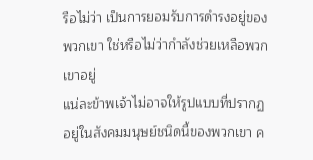รือไม่ว่า เป็นการยอมรับการดำรงอยู่ของพวกเขา ใช่หรือไม่ว่ากำลังช่วยเหลือพวกเขาอยู่
แน่ละข้าพเจ้าไม่อาจให้รูปแบบที่ปรากฏอยู่ในสังคมมนุษย์ชนิดนี้ของพวกเขา ค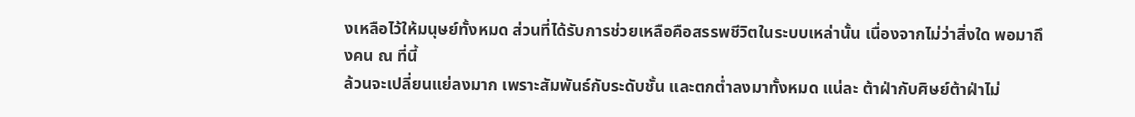งเหลือไว้ให้มนุษย์ทั้งหมด ส่วนที่ได้รับการช่วยเหลือคือสรรพชีวิตในระบบเหล่านั้น เนื่องจากไม่ว่าสิ่งใด พอมาถึงคน ณ ที่นี้
ล้วนจะเปลี่ยนแย่ลงมาก เพราะสัมพันธ์กับระดับชั้น และตกต่ำลงมาทั้งหมด แน่ละ ต้าฝ่ากับศิษย์ต้าฝ่าไม่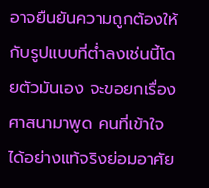อาจยืนยันความถูกต้องให้กับรูปแบบที่ต่ำลงเช่นนี้โดยตัวมันเอง จะขอยกเรื่องศาสนามาพูด คนที่เข้าใจได้อย่างแท้จริงย่อมอาศัย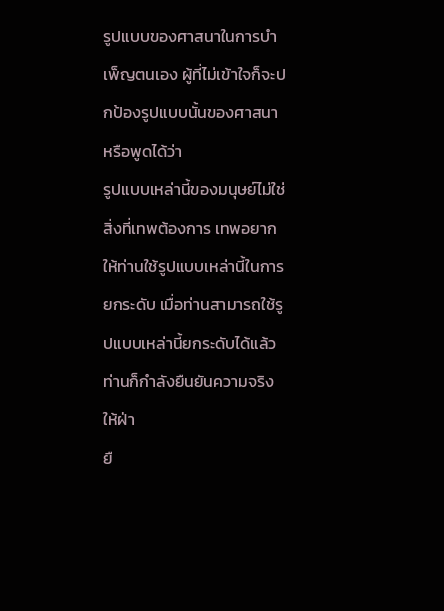รูปแบบของศาสนาในการบำเพ็ญตนเอง ผู้ที่ไม่เข้าใจก็จะปกป้องรูปแบบนั้นของศาสนา หรือพูดได้ว่า
รูปแบบเหล่านี้ของมนุษย์ไม่ใช่สิ่งที่เทพต้องการ เทพอยากให้ท่านใช้รูปแบบเหล่านี้ในการยกระดับ เมื่อท่านสามารถใช้รูปแบบเหล่านี้ยกระดับได้แล้ว
ท่านก็กำลังยืนยันความจริงให้ฝ่า
ยื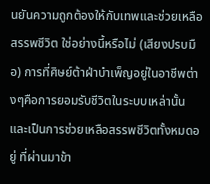นยันความถูกต้องให้กับเทพและช่วยเหลือสรรพชีวิต ใช่อย่างนี้หรือไม่ (เสียงปรบมือ) การที่ศิษย์ต้าฝ่าบำเพ็ญอยู่ในอาชีพต่างๆคือการยอมรับชีวิตในระบบเหล่านั้น และเป็นการช่วยเหลือสรรพชีวิตทั้งหมดอยู่ ที่ผ่านมาข้า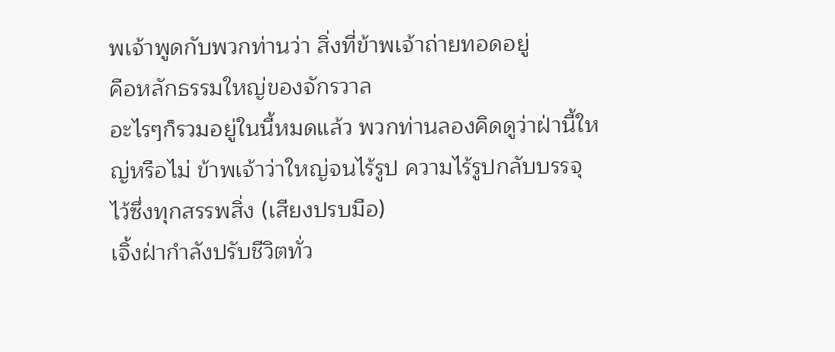พเจ้าพูดกับพวกท่านว่า สิ่งที่ข้าพเจ้าถ่ายทอดอยู่
คือหลักธรรมใหญ่ของจักรวาล
อะไรๆก็รวมอยู่ในนี้หมดแล้ว พวกท่านลองคิดดูว่าฝ่านี้ใหญ่หรือไม่ ข้าพเจ้าว่าใหญ่จนไร้รูป ความไร้รูปกลับบรรจุไว้ซึ่งทุกสรรพสิ่ง (เสียงปรบมือ)
เจิ้งฝ่ากำลังปรับชีวิตทั่ว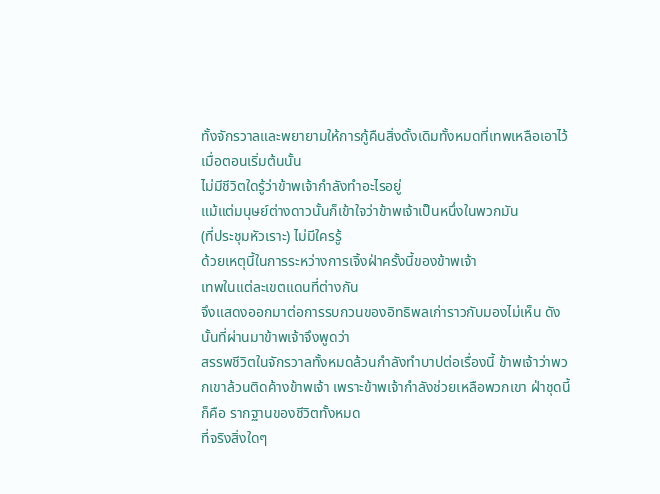ทั้งจักรวาลและพยายามให้การกู้คืนสิ่งดั้งเดิมทั้งหมดที่เทพเหลือเอาไว้
เมื่อตอนเริ่มต้นนั้น
ไม่มีชีวิตใดรู้ว่าข้าพเจ้ากำลังทำอะไรอยู่
แม้แต่มนุษย์ต่างดาวนั้นก็เข้าใจว่าข้าพเจ้าเป็นหนึ่งในพวกมัน
(ที่ประชุมหัวเราะ) ไม่มีใครรู้
ด้วยเหตุนี้ในการระหว่างการเจิ้งฝ่าครั้งนี้ของข้าพเจ้า
เทพในแต่ละเขตแดนที่ต่างกัน
จึงแสดงออกมาต่อการรบกวนของอิทธิพลเก่าราวกับมองไม่เห็น ดังนั้นที่ผ่านมาข้าพเจ้าจึงพูดว่า
สรรพชีวิตในจักรวาลทั้งหมดล้วนกำลังทำบาปต่อเรื่องนี้ ข้าพเจ้าว่าพวกเขาล้วนติดค้างข้าพเจ้า เพราะข้าพเจ้ากำลังช่วยเหลือพวกเขา ฝ่าชุดนี้ก็คือ รากฐานของชีวิตทั้งหมด
ที่จริงสิ่งใดๆ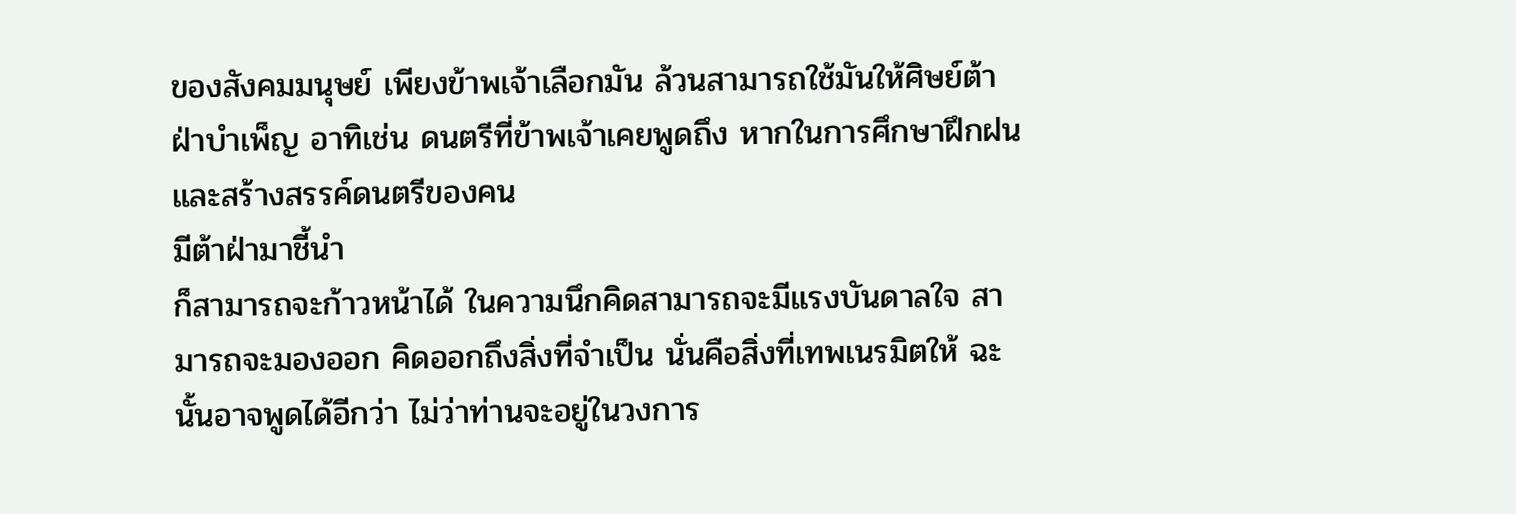ของสังคมมนุษย์ เพียงข้าพเจ้าเลือกมัน ล้วนสามารถใช้มันให้ศิษย์ต้าฝ่าบำเพ็ญ อาทิเช่น ดนตรีที่ข้าพเจ้าเคยพูดถึง หากในการศึกษาฝึกฝนและสร้างสรรค์ดนตรีของคน
มีต้าฝ่ามาชี้นำ
ก็สามารถจะก้าวหน้าได้ ในความนึกคิดสามารถจะมีแรงบันดาลใจ สามารถจะมองออก คิดออกถึงสิ่งที่จำเป็น นั่นคือสิ่งที่เทพเนรมิตให้ ฉะนั้นอาจพูดได้อีกว่า ไม่ว่าท่านจะอยู่ในวงการ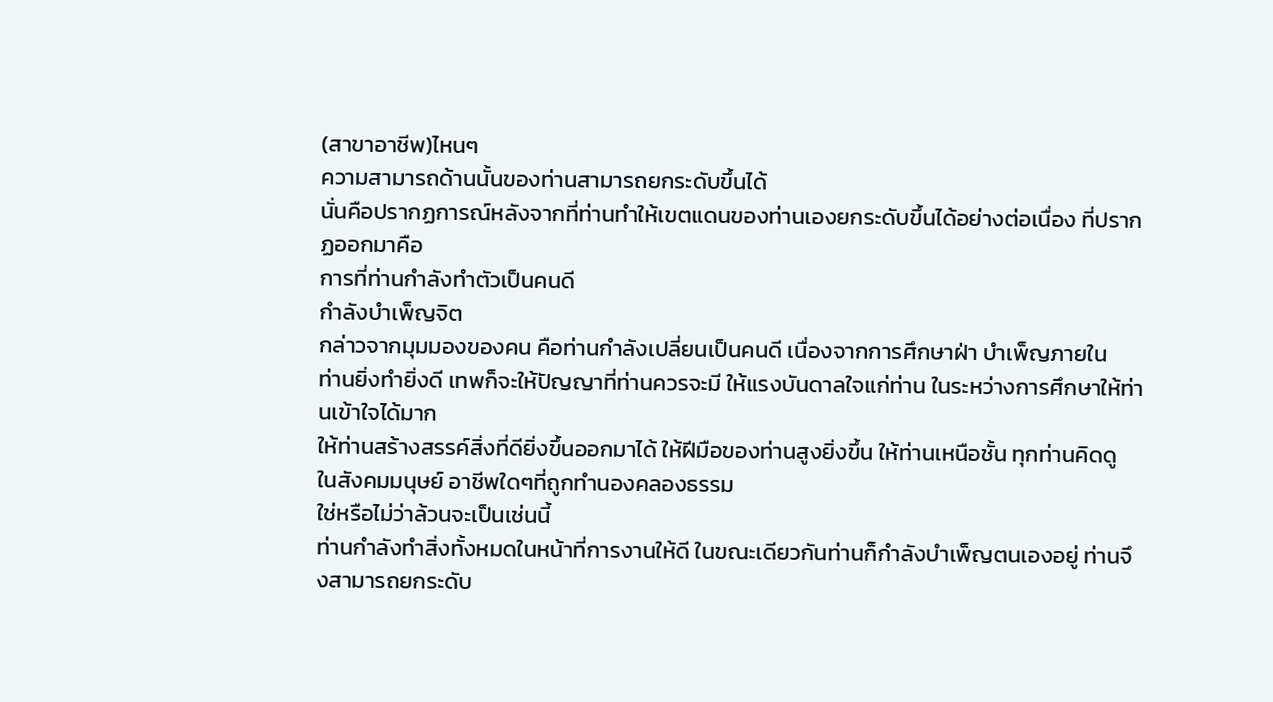(สาขาอาชีพ)ไหนๆ
ความสามารถด้านนั้นของท่านสามารถยกระดับขึ้นได้
นั่นคือปรากฏการณ์หลังจากที่ท่านทำให้เขตแดนของท่านเองยกระดับขึ้นได้อย่างต่อเนื่อง ที่ปรากฏออกมาคือ
การที่ท่านกำลังทำตัวเป็นคนดี
กำลังบำเพ็ญจิต
กล่าวจากมุมมองของคน คือท่านกำลังเปลี่ยนเป็นคนดี เนื่องจากการศึกษาฝ่า บำเพ็ญภายใน
ท่านยิ่งทำยิ่งดี เทพก็จะให้ปัญญาที่ท่านควรจะมี ให้แรงบันดาลใจแก่ท่าน ในระหว่างการศึกษาให้ท่านเข้าใจได้มาก
ให้ท่านสร้างสรรค์สิ่งที่ดียิ่งขึ้นออกมาได้ ให้ฝีมือของท่านสูงยิ่งขึ้น ให้ท่านเหนือชั้น ทุกท่านคิดดู
ในสังคมมนุษย์ อาชีพใดๆที่ถูกทำนองคลองธรรม
ใช่หรือไม่ว่าล้วนจะเป็นเช่นนี้
ท่านกำลังทำสิ่งทั้งหมดในหน้าที่การงานให้ดี ในขณะเดียวกันท่านก็กำลังบำเพ็ญตนเองอยู่ ท่านจึงสามารถยกระดับ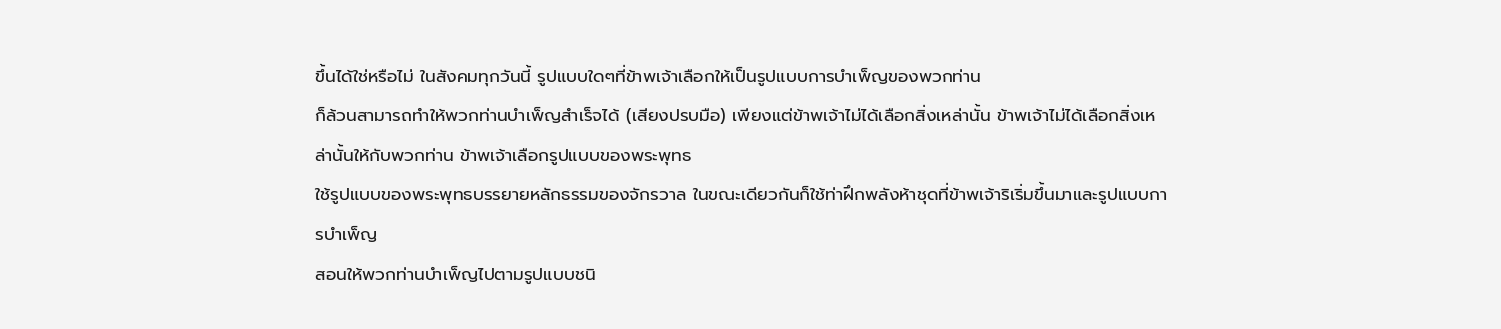ขึ้นได้ใช่หรือไม่ ในสังคมทุกวันนี้ รูปแบบใดๆที่ข้าพเจ้าเลือกให้เป็นรูปแบบการบำเพ็ญของพวกท่าน
ก็ล้วนสามารถทำให้พวกท่านบำเพ็ญสำเร็จได้ (เสียงปรบมือ) เพียงแต่ข้าพเจ้าไม่ได้เลือกสิ่งเหล่านั้น ข้าพเจ้าไม่ได้เลือกสิ่งเหล่านั้นให้กับพวกท่าน ข้าพเจ้าเลือกรูปแบบของพระพุทธ
ใช้รูปแบบของพระพุทธบรรยายหลักธรรมของจักรวาล ในขณะเดียวกันก็ใช้ท่าฝึกพลังห้าชุดที่ข้าพเจ้าริเริ่มขึ้นมาและรูปแบบการบำเพ็ญ
สอนให้พวกท่านบำเพ็ญไปตามรูปแบบชนิ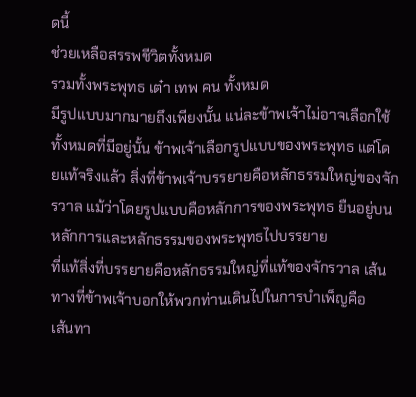ดนี้
ช่วยเหลือสรรพชีวิตทั้งหมด
รวมทั้งพระพุทธ เต๋า เทพ คน ทั้งหมด
มีรูปแบบมากมายถึงเพียงนั้น แน่ละข้าพเจ้าไม่อาจเลือกใช้ทั้งหมดที่มีอยู่นั้น ข้าพเจ้าเลือกรูปแบบของพระพุทธ แต่โดยแท้จริงแล้ว สิ่งที่ข้าพเจ้าบรรยายคือหลักธรรมใหญ่ของจักรวาล แม้ว่าโดยรูปแบบคือหลักการของพระพุทธ ยืนอยู่บนหลักการและหลักธรรมของพระพุทธไปบรรยาย
ที่แท้สิ่งที่บรรยายคือหลักธรรมใหญ่ที่แท้ของจักรวาล เส้นทางที่ข้าพเจ้าบอกให้พวกท่านเดินไปในการบำเพ็ญคือ
เส้นทา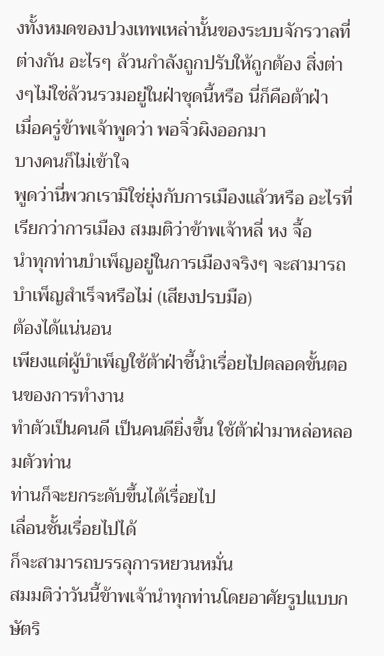งทั้งหมดของปวงเทพเหล่านั้นของระบบจักรวาลที่ต่างกัน อะไรๆ ล้วนกำลังถูกปรับให้ถูกต้อง สิ่งต่างๆไม่ใช่ล้วนรวมอยู่ในฝ่าชุดนี้หรือ นี่ก็คือต้าฝ่า
เมื่อครู่ข้าพเจ้าพูดว่า พอจิ่วผิงออกมา
บางคนก็ไม่เข้าใจ
พูดว่านี่พวกเรามิใช่ยุ่งกับการเมืองแล้วหรือ อะไรที่เรียกว่าการเมือง สมมติว่าข้าพเจ้าหลี่ หง จื้อ
นำทุกท่านบำเพ็ญอยู่ในการเมืองจริงๆ จะสามารถบำเพ็ญสำเร็จหรือไม่ (เสียงปรบมือ)
ต้องได้แน่นอน
เพียงแต่ผู้บำเพ็ญใช้ต้าฝ่าชี้นำเรื่อยไปตลอดขั้นตอนของการทำงาน
ทำตัวเป็นคนดี เป็นคนดียิ่งขึ้น ใช้ต้าฝ่ามาหล่อหลอมตัวท่าน
ท่านก็จะยกระดับขึ้นได้เรื่อยไป
เลื่อนชั้นเรื่อยไปได้
ก็จะสามารถบรรลุการหยวนหมั่น
สมมติว่าวันนี้ข้าพเจ้านำทุกท่านโดยอาศัยรูปแบบกษัตริ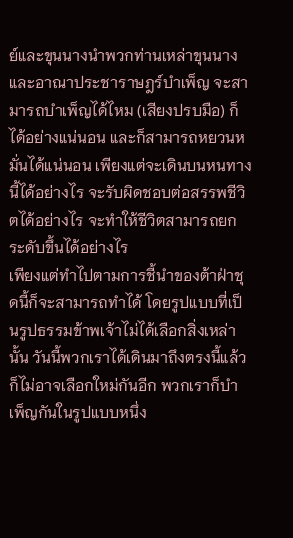ย์และขุนนางนำพวกท่านเหล่าขุนนางและอาณาประชาราษฎร์บำเพ็ญ จะสามารถบำเพ็ญได้ไหม (เสียงปรบมือ) ก็ได้อย่างแน่นอน และก็สามารถหยวนหมั่นได้แน่นอน เพียงแต่จะเดินบนหนทางนี้ได้อย่างไร จะรับผิดชอบต่อสรรพชีวิตได้อย่างไร จะทำให้ชีวิตสามารถยกระดับขึ้นได้อย่างไร
เพียงแต่ทำไปตามการชี้นำของต้าฝ่าชุดนี้ก็จะสามารถทำได้ โดยรูปแบบที่เป็นรูปธรรมข้าพเจ้าไม่ได้เลือกสิ่งเหล่านั้น วันนี้พวกเราได้เดินมาถึงตรงนี้แล้ว
ก็ไม่อาจเลือกใหม่กันอีก พวกเราก็บำเพ็ญกันในรูปแบบหนึ่ง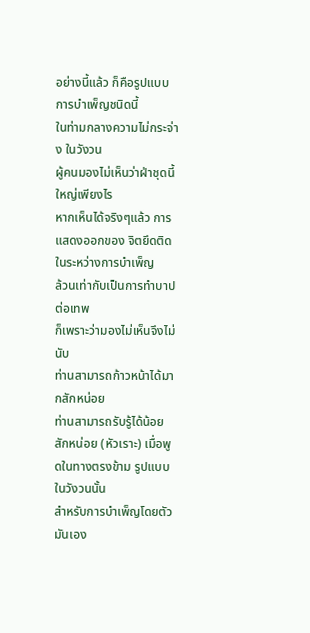อย่างนี้แล้ว ก็คือรูปแบบการบำเพ็ญชนิดนี้
ในท่ามกลางความไม่กระจ่าง ในวังวน
ผู้คนมองไม่เห็นว่าฝ่าชุดนี้ใหญ่เพียงไร
หากเห็นได้จริงๆแล้ว การแสดงออกของ จิตยึดติดในระหว่างการบำเพ็ญ
ล้วนเท่ากับเป็นการทำบาปต่อเทพ
ก็เพราะว่ามองไม่เห็นจึงไม่นับ
ท่านสามารถก้าวหน้าได้มากสักหน่อย
ท่านสามารถรับรู้ได้น้อยสักหน่อย (หัวเราะ) เมื่อพูดในทางตรงข้าม รูปแบบในวังวนนั้น
สำหรับการบำเพ็ญโดยตัวมันเอง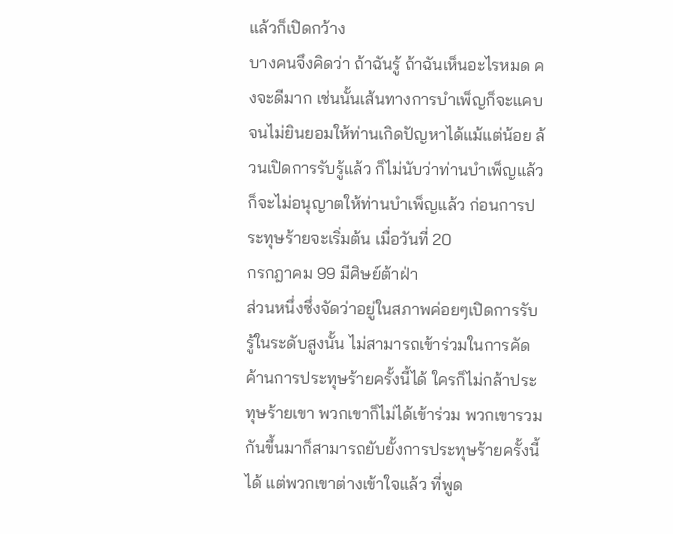แล้วก็เปิดกว้าง
บางคนจึงคิดว่า ถ้าฉันรู้ ถ้าฉันเห็นอะไรหมด คงจะดีมาก เช่นนั้นเส้นทางการบำเพ็ญก็จะแคบจนไม่ยินยอมให้ท่านเกิดปัญหาได้แม้แต่น้อย ล้วนเปิดการรับรู้แล้ว ก็ไม่นับว่าท่านบำเพ็ญแล้ว ก็จะไม่อนุญาตให้ท่านบำเพ็ญแล้ว ก่อนการประทุษร้ายจะเริ่มต้น เมื่อวันที่ 20
กรกฎาคม 99 มีศิษย์ต้าฝ่า
ส่วนหนึ่งซึ่งจัดว่าอยู่ในสภาพค่อยๆเปิดการรับรู้ในระดับสูงนั้น ไม่สามารถเข้าร่วมในการคัดค้านการประทุษร้ายครั้งนี้ได้ ใครก็ไม่กล้าประทุษร้ายเขา พวกเขาก็ไม่ได้เข้าร่วม พวกเขารวมกันขึ้นมาก็สามารถยับยั้งการประทุษร้ายครั้งนี้ได้ แต่พวกเขาต่างเข้าใจแล้ว ที่พูด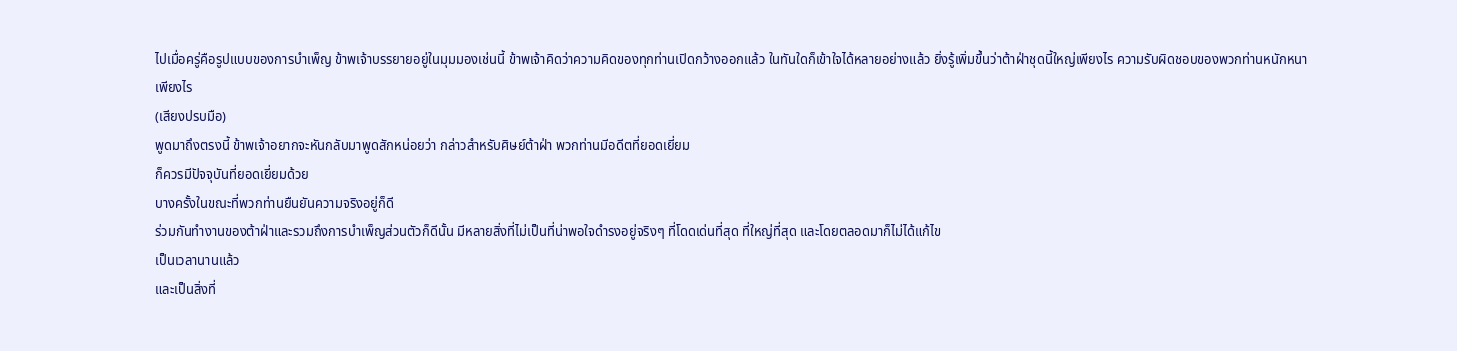ไปเมื่อครู่คือรูปแบบของการบำเพ็ญ ข้าพเจ้าบรรยายอยู่ในมุมมองเช่นนี้ ข้าพเจ้าคิดว่าความคิดของทุกท่านเปิดกว้างออกแล้ว ในทันใดก็เข้าใจได้หลายอย่างแล้ว ยิ่งรู้เพิ่มขึ้นว่าต้าฝ่าชุดนี้ใหญ่เพียงไร ความรับผิดชอบของพวกท่านหนักหนาเพียงไร
(เสียงปรบมือ)
พูดมาถึงตรงนี้ ข้าพเจ้าอยากจะหันกลับมาพูดสักหน่อยว่า กล่าวสำหรับศิษย์ต้าฝ่า พวกท่านมีอดีตที่ยอดเยี่ยม
ก็ควรมีปัจจุบันที่ยอดเยี่ยมด้วย
บางครั้งในขณะที่พวกท่านยืนยันความจริงอยู่ก็ดี
ร่วมกันทำงานของต้าฝ่าและรวมถึงการบำเพ็ญส่วนตัวก็ดีนั้น มีหลายสิ่งที่ไม่เป็นที่น่าพอใจดำรงอยู่จริงๆ ที่โดดเด่นที่สุด ที่ใหญ่ที่สุด และโดยตลอดมาก็ไม่ได้แก้ไข
เป็นเวลานานแล้ว
และเป็นสิ่งที่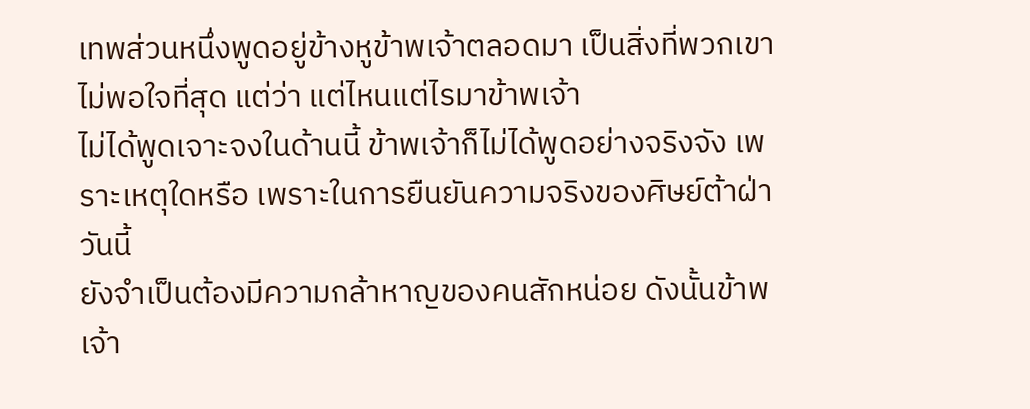เทพส่วนหนึ่งพูดอยู่ข้างหูข้าพเจ้าตลอดมา เป็นสิ่งที่พวกเขาไม่พอใจที่สุด แต่ว่า แต่ไหนแต่ไรมาข้าพเจ้า
ไม่ได้พูดเจาะจงในด้านนี้ ข้าพเจ้าก็ไม่ได้พูดอย่างจริงจัง เพราะเหตุใดหรือ เพราะในการยืนยันความจริงของศิษย์ต้าฝ่าวันนี้
ยังจำเป็นต้องมีความกล้าหาญของคนสักหน่อย ดังนั้นข้าพเจ้า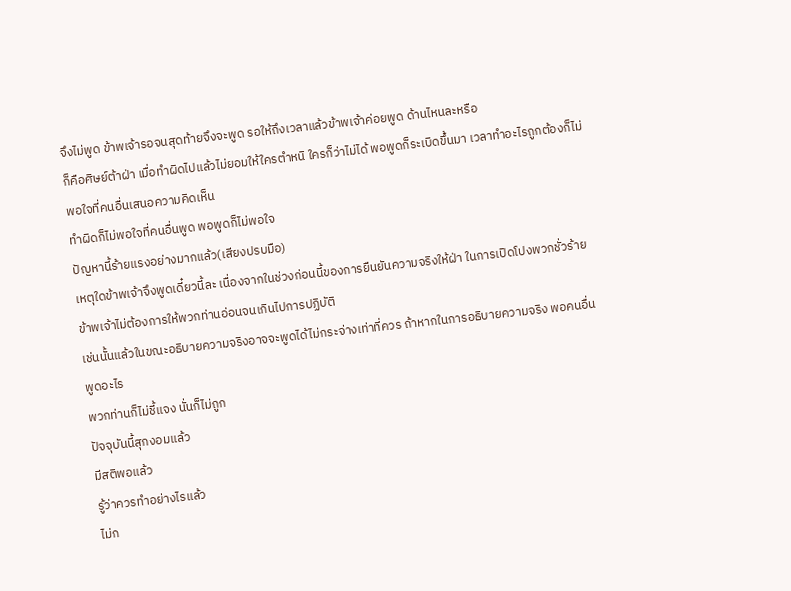จึงไม่พูด ข้าพเจ้ารอจนสุดท้ายจึงจะพูด รอให้ถึงเวลาแล้วข้าพเจ้าค่อยพูด ด้านไหนละหรือ
ก็คือศิษย์ต้าฝ่า เมื่อทำผิดไปแล้วไม่ยอมให้ใครตำหนิ ใครก็ว่าไม่ได้ พอพูดก็ระเบิดขึ้นมา เวลาทำอะไรถูกต้องก็ไม่พอใจที่คนอื่นเสนอความคิดเห็น
ทำผิดก็ไม่พอใจที่คนอื่นพูด พอพูดก็ไม่พอใจ
ปัญหานี้ร้ายแรงอย่างมากแล้ว(เสียงปรบมือ)
เหตุใดข้าพเจ้าจึงพูดเดี๋ยวนี้ละ เนื่องจากในช่วงก่อนนี้ของการยืนยันความจริงให้ฝ่า ในการเปิดโปงพวกชั่วร้าย ข้าพเจ้าไม่ต้องการให้พวกท่านอ่อนจนเกินไปการปฏิบัติ
เช่นนั้นแล้วในขณะอธิบายความจริงอาจจะพูดได้ไม่กระจ่างเท่าที่ควร ถ้าหากในการอธิบายความจริง พอคนอื่นพูดอะไร
พวกท่านก็ไม่ชี้แจง นั่นก็ไม่ถูก
ปัจจุบันนี้สุกงอมแล้ว
มีสติพอแล้ว
รู้ว่าควรทำอย่างไรแล้ว
ไม่ก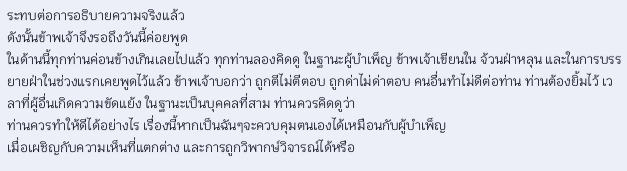ระทบต่อการอธิบายความจริงแล้ว
ดังนั้นข้าพเจ้าจึงรอถึงวันนี้ค่อยพูด
ในด้านนี้ทุกท่านค่อนข้างเกินเลยไปแล้ว ทุกท่านลองคิดดู ในฐานะผู้บำเพ็ญ ข้าพเจ้าเขียนใน จ้วนฝ่าหลุน และในการบรรยายฝ่าในช่วงแรกเคยพูดไว้แล้ว ข้าพเจ้าบอกว่า ถูกตีไม่ตีตอบ ถูกด่าไม่ด่าตอบ คนอื่นทำไม่ดีต่อท่าน ท่านต้องยิ้มไว้ เวลาที่ผู้อื่นเกิดความขัดแย้ง ในฐานะเป็นบุคคลที่สาม ท่านควรคิดดูว่า
ท่านควรทำให้ดีได้อย่างไร เรื่องนี้หากเป็นฉันๆจะควบคุมตนเองได้เหมือนกับผู้บำเพ็ญ
เมื่อเผชิญกับความเห็นที่แตกต่าง และการถูกวิพากษ์วิจารณ์ได้หรือ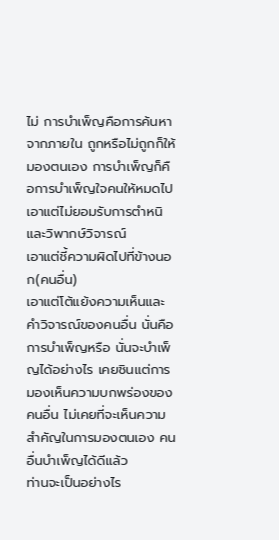ไม่ การบำเพ็ญคือการค้นหาจากภายใน ถูกหรือไม่ถูกก็ให้มองตนเอง การบำเพ็ญก็คือการบำเพ็ญใจคนให้หมดไป
เอาแต่ไม่ยอมรับการตำหนิและวิพากษ์วิจารณ์
เอาแต่ชี้ความผิดไปที่ข้างนอก(คนอื่น)
เอาแต่โต้แย้งความเห็นและคำวิจารณ์ของคนอื่น นั่นคือการบำเพ็ญหรือ นั่นจะบำเพ็ญได้อย่างไร เคยชินแต่การมองเห็นความบกพร่องของคนอื่น ไม่เคยที่จะเห็นความสำคัญในการมองตนเอง คนอื่นบำเพ็ญได้ดีแล้ว
ท่านจะเป็นอย่างไร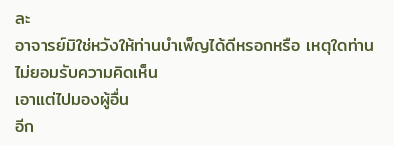ละ
อาจารย์มิใช่หวังให้ท่านบำเพ็ญได้ดีหรอกหรือ เหตุใดท่านไม่ยอมรับความคิดเห็น
เอาแต่ไปมองผู้อื่น
อีก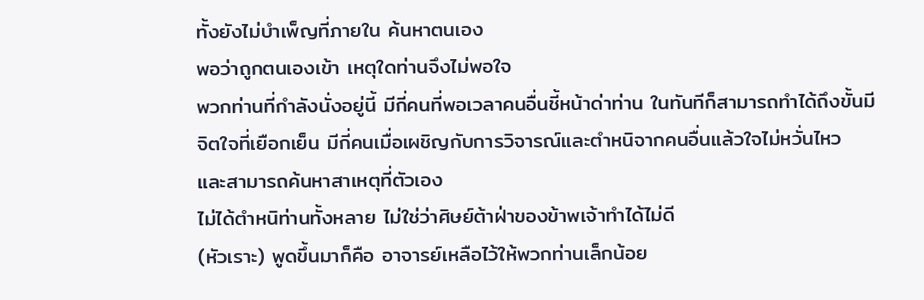ทั้งยังไม่บำเพ็ญที่ภายใน ค้นหาตนเอง
พอว่าถูกตนเองเข้า เหตุใดท่านจึงไม่พอใจ
พวกท่านที่กำลังนั่งอยู่นี้ มีกี่คนที่พอเวลาคนอื่นชี้หน้าด่าท่าน ในทันทีก็สามารถทำได้ถึงขั้นมีจิตใจที่เยือกเย็น มีกี่คนเมื่อเผชิญกับการวิจารณ์และตำหนิจากคนอื่นแล้วใจไม่หวั่นไหว
และสามารถค้นหาสาเหตุที่ตัวเอง
ไม่ได้ตำหนิท่านทั้งหลาย ไม่ใช่ว่าศิษย์ต้าฝ่าของข้าพเจ้าทำได้ไม่ดี
(หัวเราะ) พูดขึ้นมาก็คือ อาจารย์เหลือไว้ให้พวกท่านเล็กน้อย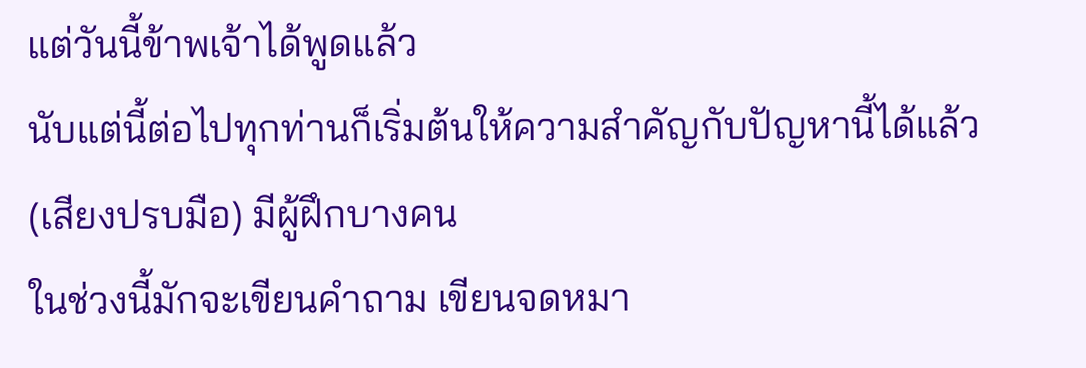แต่วันนี้ข้าพเจ้าได้พูดแล้ว
นับแต่นี้ต่อไปทุกท่านก็เริ่มต้นให้ความสำคัญกับปัญหานี้ได้แล้ว (เสียงปรบมือ) มีผู้ฝึกบางคน
ในช่วงนี้มักจะเขียนคำถาม เขียนจดหมา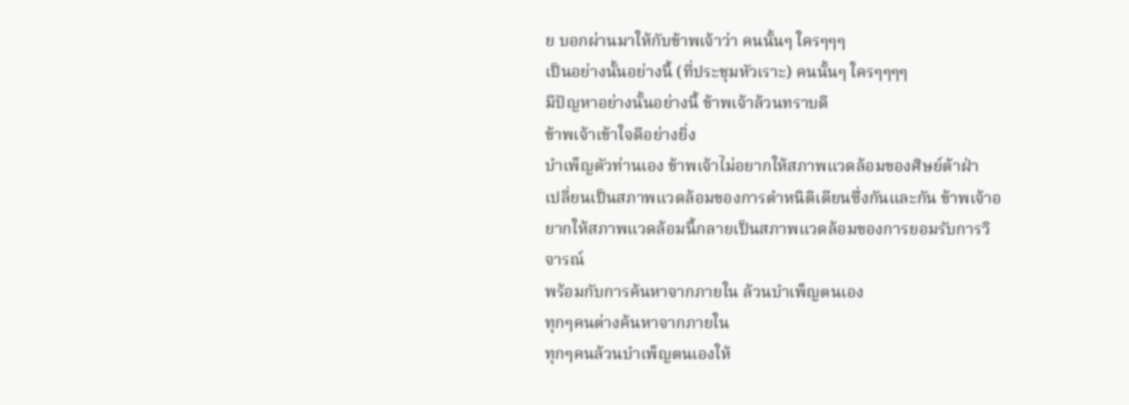ย บอกผ่านมาให้กับข้าพเจ้าว่า คนนั้นๆ ใครๆๆๆ
เป็นอย่างนั้นอย่างนี้ (ที่ประชุมหัวเราะ) คนนั้นๆ ใครๆๆๆๆ
มีปัญหาอย่างนั้นอย่างนี้ ข้าพเจ้าล้วนทราบดี
ข้าพเจ้าเข้าใจดีอย่างยิ่ง
บำเพ็ญตัวท่านเอง ข้าพเจ้าไม่อยากให้สภาพแวดล้อมของศิษย์ต้าฝ่า
เปลี่ยนเป็นสภาพแวดล้อมของการตำหนิติเตียนซึ่งกันและกัน ข้าพเจ้าอยากให้สภาพแวดล้อมนี้กลายเป็นสภาพแวดล้อมของการยอมรับการวิจารณ์
พร้อมกับการค้นหาจากภายใน ล้วนบำเพ็ญตนเอง
ทุกๆคนต่างค้นหาจากภายใน
ทุกๆคนล้วนบำเพ็ญตนเองให้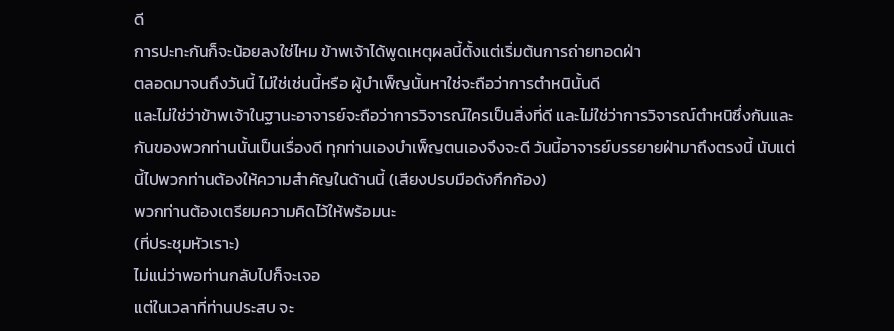ดี
การปะทะกันก็จะน้อยลงใช่ไหม ข้าพเจ้าได้พูดเหตุผลนี้ตั้งแต่เริ่มต้นการถ่ายทอดฝ่า
ตลอดมาจนถึงวันนี้ ไม่ใช่เช่นนี้หรือ ผู้บำเพ็ญนั้นหาใช่จะถือว่าการตำหนินั้นดี
และไม่ใช่ว่าข้าพเจ้าในฐานะอาจารย์จะถือว่าการวิจารณ์ใครเป็นสิ่งที่ดี และไม่ใช่ว่าการวิจารณ์ตำหนิซึ่งกันและกันของพวกท่านนั้นเป็นเรื่องดี ทุกท่านเองบำเพ็ญตนเองจึงจะดี วันนี้อาจารย์บรรยายฝ่ามาถึงตรงนี้ นับแต่นี้ไปพวกท่านต้องให้ความสำคัญในด้านนี้ (เสียงปรบมือดังกึกก้อง)
พวกท่านต้องเตรียมความคิดไว้ให้พร้อมนะ
(ที่ประชุมหัวเราะ)
ไม่แน่ว่าพอท่านกลับไปก็จะเจอ
แต่ในเวลาที่ท่านประสบ จะ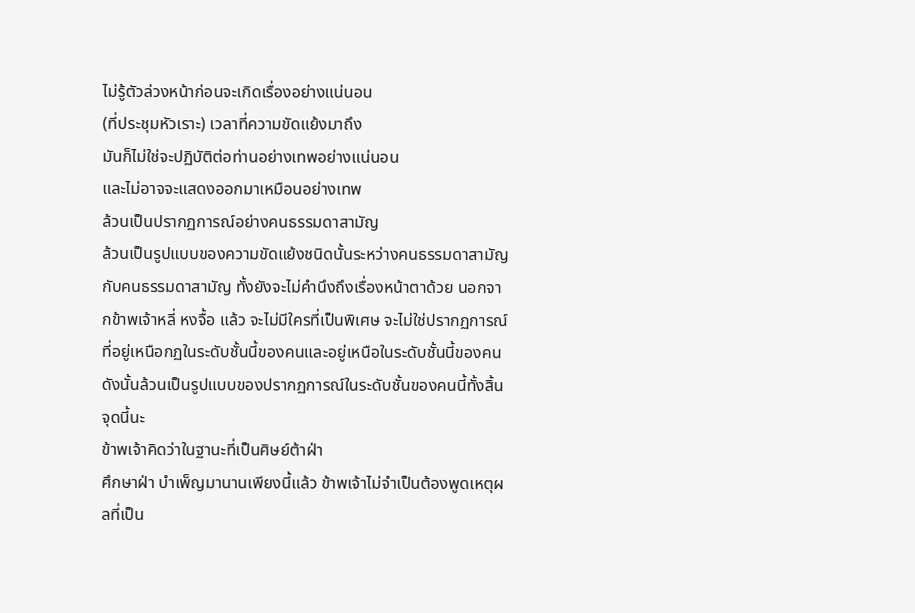ไม่รู้ตัวล่วงหน้าก่อนจะเกิดเรื่องอย่างแน่นอน
(ที่ประชุมหัวเราะ) เวลาที่ความขัดแย้งมาถึง
มันก็ไม่ใช่จะปฏิบัติต่อท่านอย่างเทพอย่างแน่นอน
และไม่อาจจะแสดงออกมาเหมือนอย่างเทพ
ล้วนเป็นปรากฏการณ์อย่างคนธรรมดาสามัญ
ล้วนเป็นรูปแบบของความขัดแย้งชนิดนั้นระหว่างคนธรรมดาสามัญกับคนธรรมดาสามัญ ทั้งยังจะไม่คำนึงถึงเรื่องหน้าตาด้วย นอกจากข้าพเจ้าหลี่ หงจื้อ แล้ว จะไม่มีใครที่เป็นพิเศษ จะไม่ใช่ปรากฏการณ์ที่อยู่เหนือกฏในระดับชั้นนี้ของคนและอยู่เหนือในระดับชั้นนี้ของคน ดังนั้นล้วนเป็นรูปแบบของปรากฏการณ์ในระดับชั้นของคนนี้ทั้งสิ้น จุดนี้นะ
ข้าพเจ้าคิดว่าในฐานะที่เป็นศิษย์ต้าฝ่า
ศึกษาฝ่า บำเพ็ญมานานเพียงนี้แล้ว ข้าพเจ้าไม่จำเป็นต้องพูดเหตุผลที่เป็น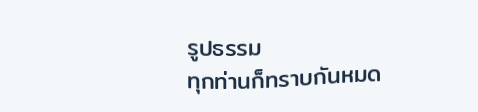รูปธรรม
ทุกท่านก็ทราบกันหมด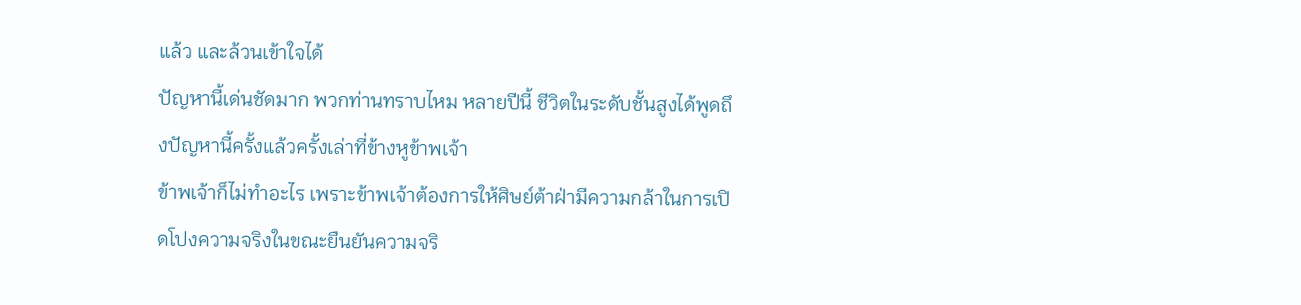แล้ว และล้วนเข้าใจได้
ปัญหานี้เด่นชัดมาก พวกท่านทราบไหม หลายปีนี้ ชีวิตในระดับชั้นสูงได้พูดถึงปัญหานี้ครั้งแล้วครั้งเล่าที่ข้างหูข้าพเจ้า
ข้าพเจ้าก็ไม่ทำอะไร เพราะข้าพเจ้าต้องการให้ศิษย์ต้าฝ่ามีความกล้าในการเปิดโปงความจริงในขณะยืนยันความจริ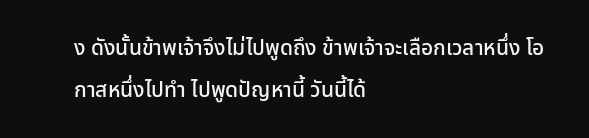ง ดังนั้นข้าพเจ้าจึงไม่ไปพูดถึง ข้าพเจ้าจะเลือกเวลาหนึ่ง โอกาสหนึ่งไปทำ ไปพูดปัญหานี้ วันนี้ได้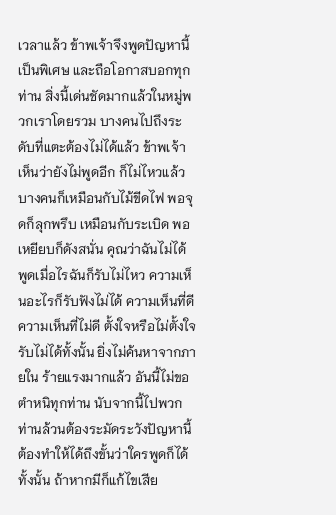เวลาแล้ว ข้าพเจ้าจึงพูดปัญหานี้เป็นพิเศษ และถือโอกาสบอกทุกท่าน สิ่งนี้เด่นชัดมากแล้วในหมู่พวกเราโดยรวม บางคนไปถึงระดับที่แตะต้องไม่ได้แล้ว ข้าพเจ้าเห็นว่ายังไม่พูดอีก ก็ไม่ไหวแล้ว บางคนก็เหมือนกับไม้ขีดไฟ พอจุดก็ลุกพรึบ เหมือนกับระเบิด พอเหยียบก็ดังสนั่น คุณว่าฉันไม่ได้ พูดเมื่อไรฉันก็รับไม่ไหว ความเห็นอะไรก็รับฟังไม่ได้ ความเห็นที่ดี ความเห็นที่ไม่ดี ตั้งใจหรือไม่ตั้งใจรับไม่ได้ทั้งนั้น ยิ่งไม่ค้นหาจากภายใน ร้ายแรงมากแล้ว อันนี้ไม่ขอตำหนิทุกท่าน นับจากนี้ไปพวกท่านล้วนต้องระมัดระวังปัญหานี้ ต้องทำให้ได้ถึงขั้นว่าใครพูดก็ได้ทั้งนั้น ถ้าหากมีก็แก้ไขเสีย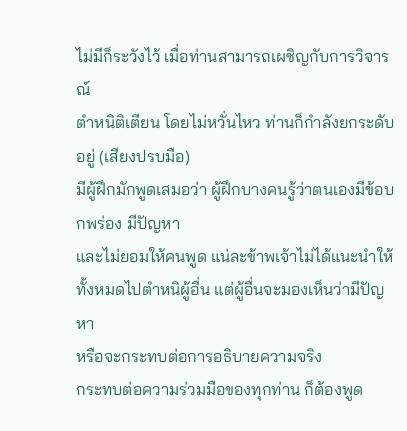ไม่มีก็ระวังไว้ เมื่อท่านสามารถเผชิญกับการวิจารณ์
ตำหนิติเตียน โดยไม่หวั่นไหว ท่านก็กำลังยกระดับอยู่ (เสียงปรบมือ)
มีผู้ฝึกมักพูดเสมอว่า ผู้ฝึกบางคนรู้ว่าตนเองมีข้อบกพร่อง มีปัญหา
และไม่ยอมให้คนพูด แน่ละข้าพเจ้าไม่ได้แนะนำให้ทั้งหมดไปตำหนิผู้อื่น แต่ผู้อื่นจะมองเห็นว่ามีปัญหา
หรือจะกระทบต่อการอธิบายความจริง
กระทบต่อความร่วมมือของทุกท่าน ก็ต้องพูด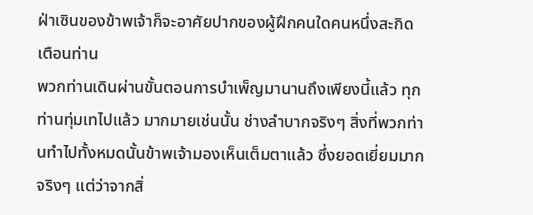ฝ่าเซินของข้าพเจ้าก็จะอาศัยปากของผู้ฝึกคนใดคนหนึ่งสะกิดเตือนท่าน
พวกท่านเดินผ่านขั้นตอนการบำเพ็ญมานานถึงเพียงนี้แล้ว ทุกท่านทุ่มเทไปแล้ว มากมายเช่นนั้น ช่างลำบากจริงๆ สิ่งที่พวกท่านทำไปทั้งหมดนั้นข้าพเจ้ามองเห็นเต็มตาแล้ว ซึ่งยอดเยี่ยมมากจริงๆ แต่ว่าจากสิ่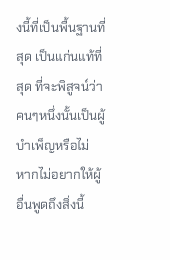งนี้ที่เป็นพื้นฐานที่สุด เป็นแก่นแท้ที่สุด ที่จะพิสูจน์ว่าคนๆหนึ่งนั้นเป็นผู้บำเพ็ญหรือไม่ หากไม่อยากให้ผู้อื่นพูดถึงสิ่งนี้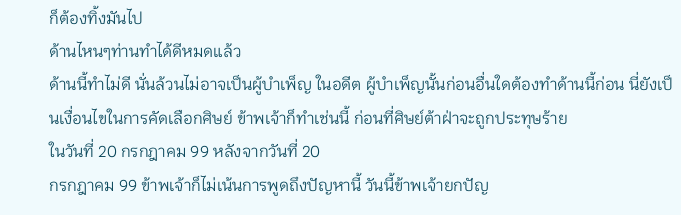ก็ต้องทิ้งมันไป
ด้านไหนๆท่านทำได้ดีหมดแล้ว
ด้านนี้ทำไม่ดี นั่นล้วนไม่อาจเป็นผู้บำเพ็ญ ในอดีต ผู้บำเพ็ญนั้นก่อนอื่นใดต้องทำด้านนี้ก่อน นี่ยังเป็นเงื่อนไขในการคัดเลือกศิษย์ ข้าพเจ้าก็ทำเช่นนี้ ก่อนที่ศิษย์ต้าฝ่าจะถูกประทุษร้าย
ในวันที่ 20 กรกฎาคม 99 หลังจากวันที่ 20
กรกฎาคม 99 ข้าพเจ้าก็ไม่เน้นการพูดถึงปัญหานี้ วันนี้ข้าพเจ้ายกปัญ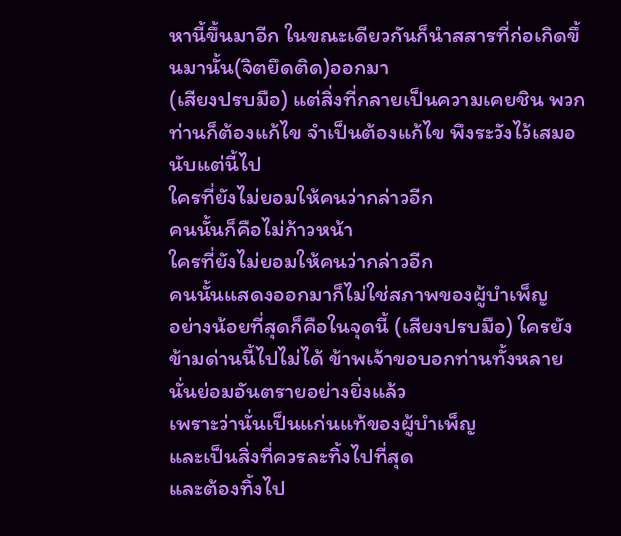หานี้ขึ้นมาอีก ในขณะเดียวกันก็นำสสารที่ก่อเกิดขึ้นมานั้น(จิตยึดติด)ออกมา
(เสียงปรบมือ) แต่สิ่งที่กลายเป็นความเคยชิน พวกท่านก็ต้องแก้ไข จำเป็นต้องแก้ไข พึงระวังไว้เสมอ นับแต่นี้ไป
ใครที่ยังไม่ยอมให้คนว่ากล่าวอีก
คนนั้นก็คือไม่ก้าวหน้า
ใครที่ยังไม่ยอมให้คนว่ากล่าวอีก
คนนั้นแสดงออกมาก็ไม่ใช่สภาพของผู้บำเพ็ญ
อย่างน้อยที่สุดก็คือในจุดนี้ (เสียงปรบมือ) ใครยังข้ามด่านนี้ไปไม่ได้ ข้าพเจ้าขอบอกท่านทั้งหลาย
นั่นย่อมอันตรายอย่างยิ่งแล้ว
เพราะว่านั่นเป็นแก่นแท้ของผู้บำเพ็ญ
และเป็นสิ่งที่ควรละทิ้งไปที่สุด
และต้องทิ้งไป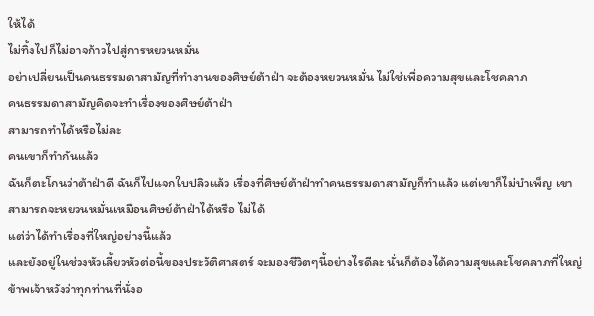ให้ได้
ไม่ทิ้งไปก็ไม่อาจก้าวไปสู่การหยวนหมั่น
อย่าเปลี่ยนเป็นคนธรรมดาสามัญที่ทำงานของศิษย์ต้าฝ่า จะต้องหยวนหมั่น ไม่ใช่เพื่อความสุขและโชคลาภ
คนธรรมดาสามัญคิดจะทำเรื่องของศิษย์ต้าฝ่า
สามารถทำได้หรือไม่ละ
คนเขาก็ทำกันแล้ว
ฉันก็ตะโกนว่าต้าฝ่าดี ฉันก็ไปแจกใบปลิวแล้ว เรื่องที่ศิษย์ต้าฝ่าทำคนธรรมดาสามัญก็ทำแล้ว แต่เขาก็ไม่บำเพ็ญ เขาสามารถจะหยวนหมั่นเหมือนศิษย์ต้าฝ่าได้หรือ ไม่ได้
แต่ว่าได้ทำเรื่องที่ใหญ่อย่างนี้แล้ว
และยังอยู่ในช่วงหัวเลี้ยวหัวต่อนี้ของประวัติศาสตร์ จะมองชีวิตๆนี้อย่างไรดีละ นั่นก็ต้องได้ความสุขและโชคลาภที่ใหญ่ ข้าพเจ้าหวังว่าทุกท่านที่นั่งอ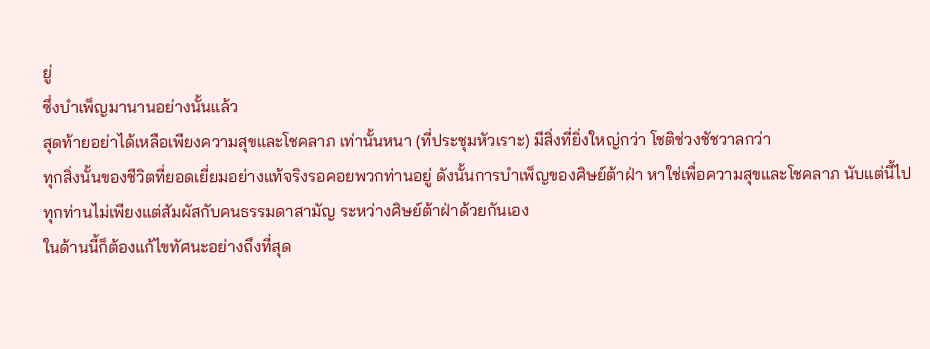ยู่
ซึ่งบำเพ็ญมานานอย่างนั้นแล้ว
สุดท้ายอย่าได้เหลือเพียงความสุขและโชคลาภ เท่านั้นหนา (ที่ประชุมหัวเราะ) มีสิ่งที่ยิ่งใหญ่กว่า โชติช่วงชัชวาลกว่า
ทุกสิ่งนั้นของชีวิตที่ยอดเยี่ยมอย่างแท้จริงรอคอยพวกท่านอยู่ ดังนั้นการบำเพ็ญของศิษย์ต้าฝ่า หาใช่เพื่อความสุขและโชคลาภ นับแต่นี้ไป
ทุกท่านไม่เพียงแต่สัมผัสกับคนธรรมดาสามัญ ระหว่างศิษย์ต้าฝ่าด้วยกันเอง
ในด้านนี้ก็ต้องแก้ไขทัศนะอย่างถึงที่สุด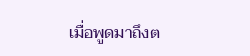เมื่อพูดมาถึงต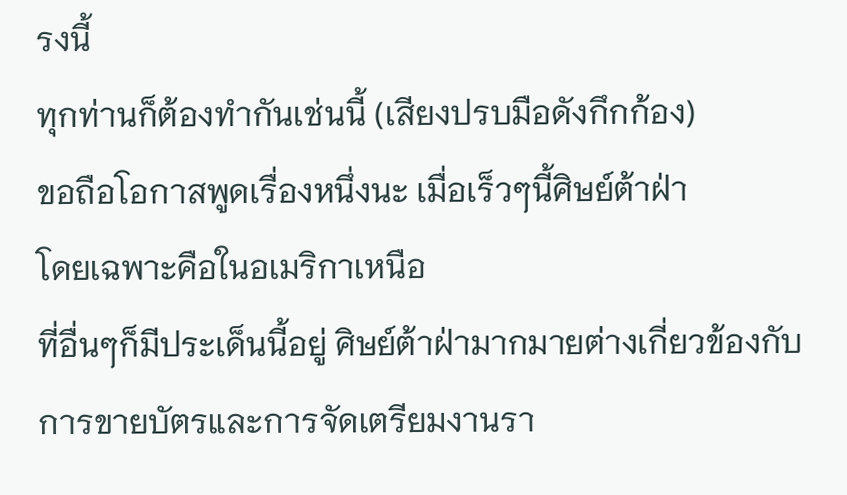รงนี้
ทุกท่านก็ต้องทำกันเช่นนี้ (เสียงปรบมือดังกึกก้อง)
ขอถือโอกาสพูดเรื่องหนึ่งนะ เมื่อเร็วๆนี้ศิษย์ต้าฝ่า
โดยเฉพาะคือในอเมริกาเหนือ
ที่อื่นๆก็มีประเด็นนี้อยู่ ศิษย์ต้าฝ่ามากมายต่างเกี่ยวข้องกับการขายบัตรและการจัดเตรียมงานรา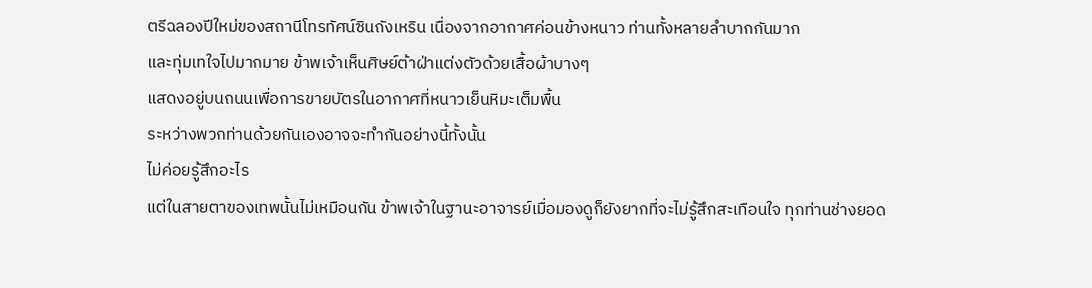ตรีฉลองปีใหม่ของสถานีโทรทัศน์ซินถังเหริน เนื่องจากอากาศค่อนข้างหนาว ท่านทั้งหลายลำบากกันมาก
และทุ่มเทใจไปมากมาย ข้าพเจ้าเห็นศิษย์ต้าฝ่าแต่งตัวด้วยเสื้อผ้าบางๆ
แสดงอยู่บนถนนเพื่อการขายบัตรในอากาศที่หนาวเย็นหิมะเต็มพื้น
ระหว่างพวกท่านด้วยกันเองอาจจะทำกันอย่างนี้ทั้งนั้น
ไม่ค่อยรู้สึกอะไร
แต่ในสายตาของเทพนั้นไม่เหมือนกัน ข้าพเจ้าในฐานะอาจารย์เมื่อมองดูก็ยังยากที่จะไม่รู้สึกสะเทือนใจ ทุกท่านช่างยอด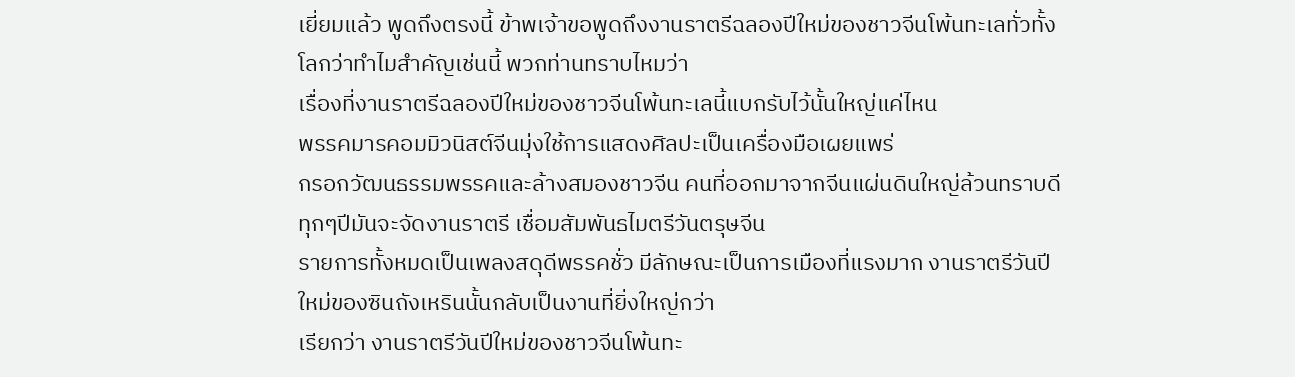เยี่ยมแล้ว พูดถึงตรงนี้ ข้าพเจ้าขอพูดถึงงานราตรีฉลองปีใหม่ของชาวจีนโพ้นทะเลทั่วทั้งโลกว่าทำไมสำคัญเช่นนี้ พวกท่านทราบไหมว่า
เรื่องที่งานราตรีฉลองปีใหม่ของชาวจีนโพ้นทะเลนี้แบกรับไว้นั้นใหญ่แค่ไหน
พรรคมารคอมมิวนิสต์จีนมุ่งใช้การแสดงศิลปะเป็นเครื่องมือเผยแพร่
กรอกวัฒนธรรมพรรคและล้างสมองชาวจีน คนที่ออกมาจากจีนแผ่นดินใหญ่ล้วนทราบดี ทุกๆปีมันจะจัดงานราตรี เชื่อมสัมพันธไมตรีวันตรุษจีน
รายการทั้งหมดเป็นเพลงสดุดีพรรคชั่ว มีลักษณะเป็นการเมืองที่แรงมาก งานราตรีวันปีใหม่ของซินถังเหรินนั้นกลับเป็นงานที่ยิ่งใหญ่กว่า
เรียกว่า งานราตรีวันปีใหม่ของชาวจีนโพ้นทะ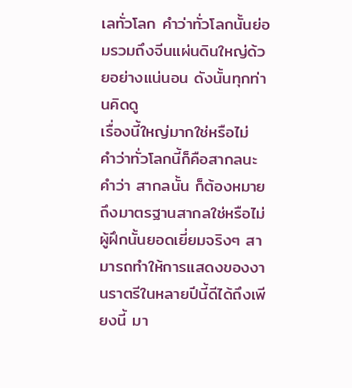เลทั่วโลก คำว่าทั่วโลกนั้นย่อมรวมถึงจีนแผ่นดินใหญ่ด้วยอย่างแน่นอน ดังนั้นทุกท่านคิดดู
เรื่องนี้ใหญ่มากใช่หรือไม่
คำว่าทั่วโลกนี้ก็คือสากลนะ คำว่า สากลนั้น ก็ต้องหมายถึงมาตรฐานสากลใช่หรือไม่ ผู้ฝึกนั้นยอดเยี่ยมจริงๆ สามารถทำให้การแสดงของงานราตรีในหลายปีนี้ดีได้ถึงเพียงนี้ มา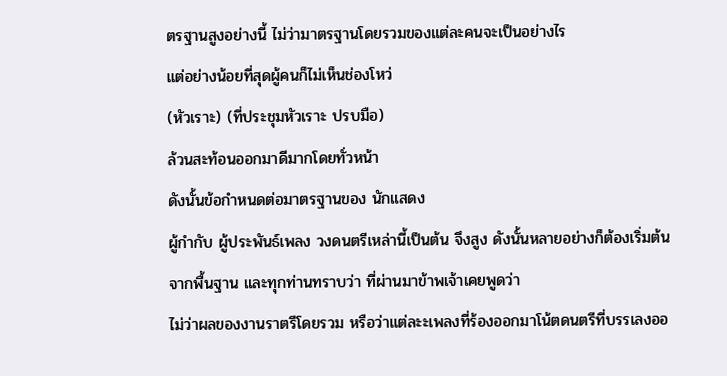ตรฐานสูงอย่างนี้ ไม่ว่ามาตรฐานโดยรวมของแต่ละคนจะเป็นอย่างไร
แต่อย่างน้อยที่สุดผู้คนก็ไม่เห็นช่องโหว่
(หัวเราะ) (ที่ประชุมหัวเราะ ปรบมือ)
ล้วนสะท้อนออกมาดีมากโดยทั่วหน้า
ดังนั้นข้อกำหนดต่อมาตรฐานของ นักแสดง
ผู้กำกับ ผู้ประพันธ์เพลง วงดนตรีเหล่านี้เป็นต้น จึงสูง ดังนั้นหลายอย่างก็ต้องเริ่มต้นจากพื้นฐาน และทุกท่านทราบว่า ที่ผ่านมาข้าพเจ้าเคยพูดว่า
ไม่ว่าผลของงานราตรีโดยรวม หรือว่าแต่ละะเพลงที่ร้องออกมาโน้ตดนตรีที่บรรเลงออ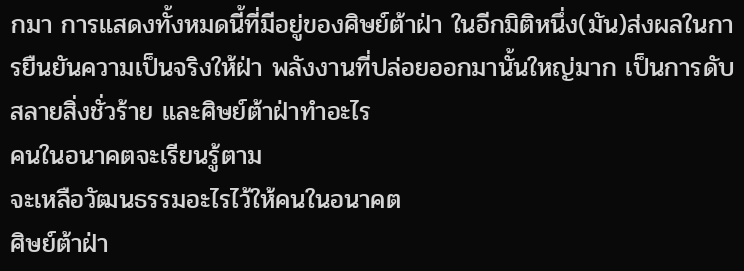กมา การแสดงทั้งหมดนี้ที่มีอยู่ของศิษย์ต้าฝ่า ในอีกมิติหนึ่ง(มัน)ส่งผลในการยืนยันความเป็นจริงให้ฝ่า พลังงานที่ปล่อยออกมานั้นใหญ่มาก เป็นการดับสลายสิ่งชั่วร้าย และศิษย์ต้าฝ่าทำอะไร
คนในอนาคตจะเรียนรู้ตาม
จะเหลือวัฒนธรรมอะไรไว้ให้คนในอนาคต
ศิษย์ต้าฝ่า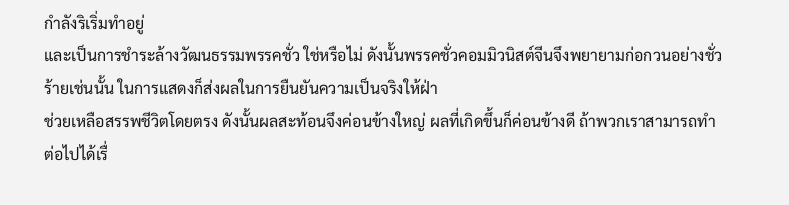กำลังริเริ่มทำอยู่
และเป็นการชำระล้างวัฒนธรรมพรรคชั่ว ใช่หรือไม่ ดังนั้นพรรคชั่วคอมมิวนิสต์จีนจึงพยายามก่อกวนอย่างชั่วร้ายเช่นนั้น ในการแสดงก็ส่งผลในการยืนยันความเป็นจริงให้ฝ่า
ช่วยเหลือสรรพชีวิตโดยตรง ดังนั้นผลสะท้อนจึงค่อนข้างใหญ่ ผลที่เกิดขึ้นก็ค่อนข้างดี ถ้าพวกเราสามารถทำต่อไปได้เรื่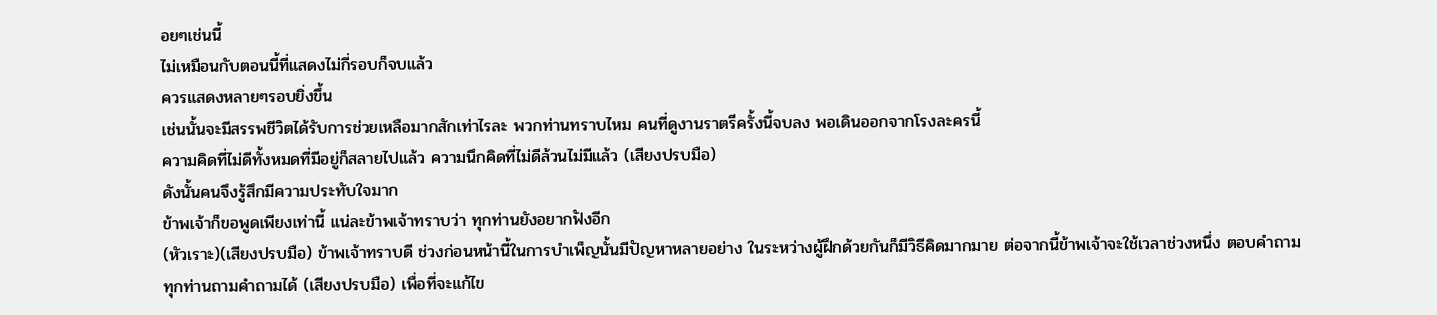อยๆเช่นนี้
ไม่เหมือนกับตอนนี้ที่แสดงไม่กี่รอบก็จบแล้ว
ควรแสดงหลายๆรอบยิ่งขึ้น
เช่นนั้นจะมีสรรพชีวิตได้รับการช่วยเหลือมากสักเท่าไรละ พวกท่านทราบไหม คนที่ดูงานราตรีครั้งนี้จบลง พอเดินออกจากโรงละครนี้
ความคิดที่ไม่ดีทั้งหมดที่มีอยู่ก็สลายไปแล้ว ความนึกคิดที่ไม่ดีล้วนไม่มีแล้ว (เสียงปรบมือ)
ดังนั้นคนจึงรู้สึกมีความประทับใจมาก
ข้าพเจ้าก็ขอพูดเพียงเท่านี้ แน่ละข้าพเจ้าทราบว่า ทุกท่านยังอยากฟังอีก
(หัวเราะ)(เสียงปรบมือ) ข้าพเจ้าทราบดี ช่วงก่อนหน้านี้ในการบำเพ็ญนั้นมีปัญหาหลายอย่าง ในระหว่างผู้ฝึกด้วยกันก็มีวิธีคิดมากมาย ต่อจากนี้ข้าพเจ้าจะใช้เวลาช่วงหนึ่ง ตอบคำถาม
ทุกท่านถามคำถามได้ (เสียงปรบมือ) เพื่อที่จะแก้ไข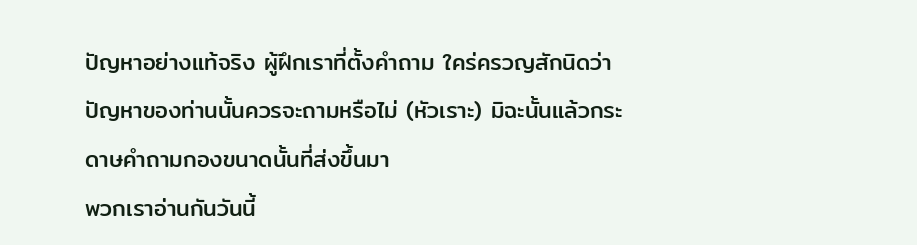ปัญหาอย่างแท้จริง ผู้ฝึกเราที่ตั้งคำถาม ใคร่ครวญสักนิดว่า
ปัญหาของท่านนั้นควรจะถามหรือไม่ (หัวเราะ) มิฉะนั้นแล้วกระดาษคำถามกองขนาดนั้นที่ส่งขึ้นมา
พวกเราอ่านกันวันนี้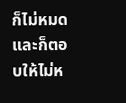ก็ไม่หมด และก็ตอบให้ไม่ห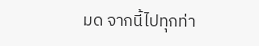มด จากนี้ไปทุกท่า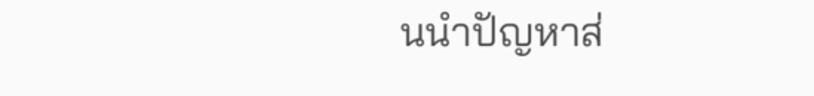นนำปัญหาส่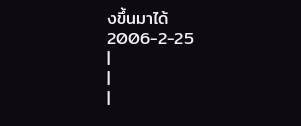งขึ้นมาได้
2006-2-25
|
|
|